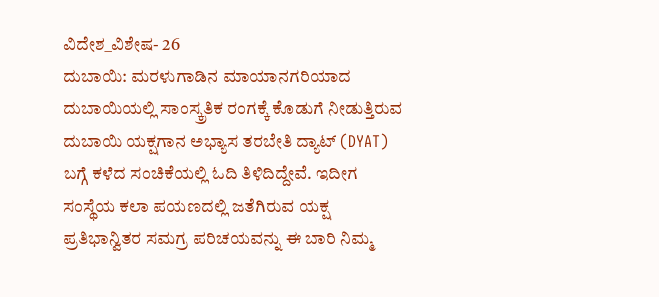ವಿದೇಶ_ವಿಶೇಷ- 26
ದುಬಾಯಿ: ಮರಳುಗಾಡಿನ ಮಾಯಾನಗರಿಯಾದ ದುಬಾಯಿಯಲ್ಲಿ ಸಾಂಸ್ಕ್ರತಿಕ ರಂಗಕ್ಕೆ ಕೊಡುಗೆ ನೀಡುತ್ತಿರುವ ದುಬಾಯಿ ಯಕ್ಷಗಾನ ಅಭ್ಯಾಸ ತರಬೇತಿ ದ್ಯಾಟ್ (DYAT) ಬಗ್ಗೆ ಕಳೆದ ಸಂಚಿಕೆಯಲ್ಲಿ ಓದಿ ತಿಳಿದಿದ್ದೇವೆ. ಇದೀಗ ಸಂಸ್ಥೆಯ ಕಲಾ ಪಯಣದಲ್ಲಿ ಜತೆಗಿರುವ ಯಕ್ಷ ಪ್ರತಿಭಾನ್ವಿತರ ಸಮಗ್ರ ಪರಿಚಯವನ್ನು ಈ ಬಾರಿ ನಿಮ್ಮ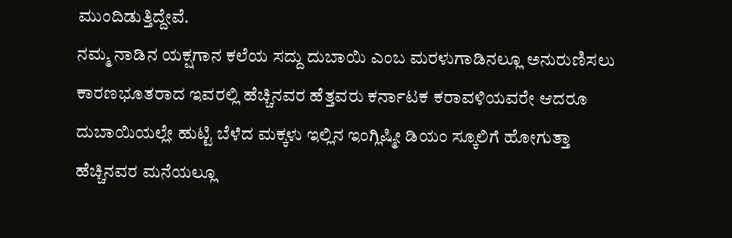ಮುಂದಿಡುತ್ತಿದ್ದೇವೆ.
ನಮ್ಮ ನಾಡಿನ ಯಕ್ಷಗಾನ ಕಲೆಯ ಸದ್ದು ದುಬಾಯಿ ಎಂಬ ಮರಳುಗಾಡಿನಲ್ಲೂ ಅನುರುಣಿಸಲು ಕಾರಣಭೂತರಾದ ಇವರಲ್ಲಿ ಹೆಚ್ಚಿನವರ ಹೆತ್ತವರು ಕರ್ನಾಟಕ ಕರಾವಳಿಯವರೇ ಆದರೂ ದುಬಾಯಿಯಲ್ಲೇ ಹುಟ್ಟಿ ಬೆಳೆದ ಮಕ್ಕಳು ಇಲ್ಲಿನ ಇಂಗ್ಲಿಷ್ಮೀ ಡಿಯಂ ಸ್ಕೂಲಿಗೆ ಹೋಗುತ್ತಾ ಹೆಚ್ಚಿನವರ ಮನೆಯಲ್ಲೂ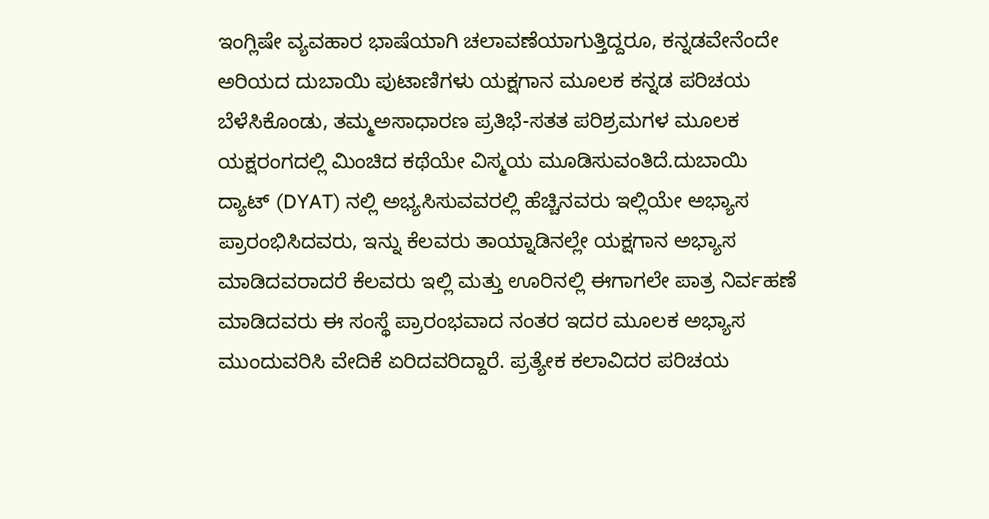ಇಂಗ್ಲಿಷೇ ವ್ಯವಹಾರ ಭಾಷೆಯಾಗಿ ಚಲಾವಣೆಯಾಗುತ್ತಿದ್ದರೂ, ಕನ್ನಡವೇನೆಂದೇ ಅರಿಯದ ದುಬಾಯಿ ಪುಟಾಣಿಗಳು ಯಕ್ಷಗಾನ ಮೂಲಕ ಕನ್ನಡ ಪರಿಚಯ ಬೆಳೆಸಿಕೊಂಡು, ತಮ್ಮಅಸಾಧಾರಣ ಪ್ರತಿಭೆ-ಸತತ ಪರಿಶ್ರಮಗಳ ಮೂಲಕ ಯಕ್ಷರಂಗದಲ್ಲಿ ಮಿಂಚಿದ ಕಥೆಯೇ ವಿಸ್ಮಯ ಮೂಡಿಸುವಂತಿದೆ.ದುಬಾಯಿ ದ್ಯಾಟ್ (DYAT) ನಲ್ಲಿ ಅಭ್ಯಸಿಸುವವರಲ್ಲಿ ಹೆಚ್ಚಿನವರು ಇಲ್ಲಿಯೇ ಅಭ್ಯಾಸ ಪ್ರಾರಂಭಿಸಿದವರು, ಇನ್ನು ಕೆಲವರು ತಾಯ್ನಾಡಿನಲ್ಲೇ ಯಕ್ಷಗಾನ ಅಭ್ಯಾಸ ಮಾಡಿದವರಾದರೆ ಕೆಲವರು ಇಲ್ಲಿ ಮತ್ತು ಊರಿನಲ್ಲಿ ಈಗಾಗಲೇ ಪಾತ್ರ ನಿರ್ವಹಣೆ ಮಾಡಿದವರು ಈ ಸಂಸ್ಥೆ ಪ್ರಾರಂಭವಾದ ನಂತರ ಇದರ ಮೂಲಕ ಅಭ್ಯಾಸ ಮುಂದುವರಿಸಿ ವೇದಿಕೆ ಏರಿದವರಿದ್ದಾರೆ. ಪ್ರತ್ಯೇಕ ಕಲಾವಿದರ ಪರಿಚಯ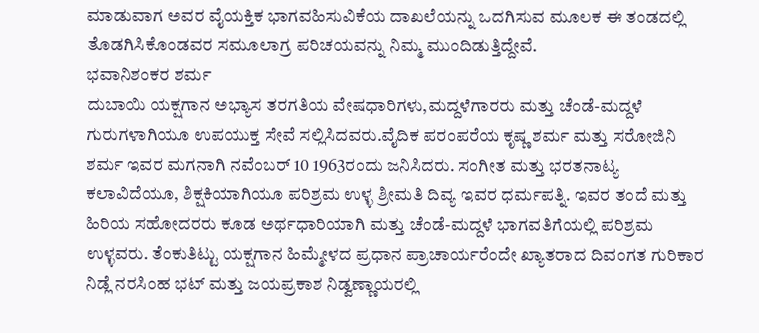ಮಾಡುವಾಗ ಅವರ ವೈಯಕ್ತಿಕ ಭಾಗವಹಿಸುವಿಕೆಯ ದಾಖಲೆಯನ್ನು ಒದಗಿಸುವ ಮೂಲಕ ಈ ತಂಡದಲ್ಲಿ ತೊಡಗಿಸಿಕೊಂಡವರ ಸಮೂಲಾಗ್ರ ಪರಿಚಯವನ್ನು ನಿಮ್ಮ ಮುಂದಿಡುತ್ತಿದ್ದೇವೆ.
ಭವಾನಿಶಂಕರ ಶರ್ಮ
ದುಬಾಯಿ ಯಕ್ಷಗಾನ ಅಭ್ಯಾಸ ತರಗತಿಯ ವೇಷಧಾರಿಗಳು,ಮದ್ದಳೆಗಾರರು ಮತ್ತು ಚೆಂಡೆ-ಮದ್ದಳೆ ಗುರುಗಳಾಗಿಯೂ ಉಪಯುಕ್ತ ಸೇವೆ ಸಲ್ಲಿಸಿದವರು.ವೈದಿಕ ಪರಂಪರೆಯ ಕೃಷ್ಣ ಶರ್ಮ ಮತ್ತು ಸರೋಜಿನಿ ಶರ್ಮ ಇವರ ಮಗನಾಗಿ ನವೆಂಬರ್ 10 1963ರಂದು ಜನಿಸಿದರು. ಸಂಗೀತ ಮತ್ತು ಭರತನಾಟ್ಯ ಕಲಾವಿದೆಯೂ, ಶಿಕ್ಷಕಿಯಾಗಿಯೂ ಪರಿಶ್ರಮ ಉಳ್ಳ ಶ್ರೀಮತಿ ದಿವ್ಯ ಇವರ ಧರ್ಮಪತ್ನಿ. ಇವರ ತಂದೆ ಮತ್ತು ಹಿರಿಯ ಸಹೋದರರು ಕೂಡ ಅರ್ಥಧಾರಿಯಾಗಿ ಮತ್ತು ಚೆಂಡೆ-ಮದ್ದಳೆ ಭಾಗವತಿಗೆಯಲ್ಲಿ ಪರಿಶ್ರಮ ಉಳ್ಳವರು. ತೆಂಕುತಿಟ್ಟು ಯಕ್ಷಗಾನ ಹಿಮ್ಮೇಳದ ಪ್ರಧಾನ ಪ್ರಾಚಾರ್ಯರೆಂದೇ ಖ್ಯಾತರಾದ ದಿವಂಗತ ಗುರಿಕಾರ ನಿಡ್ಲೆ ನರಸಿಂಹ ಭಟ್ ಮತ್ತು ಜಯಪ್ರಕಾಶ ನಿಡ್ವಣ್ಣಾಯರಲ್ಲಿ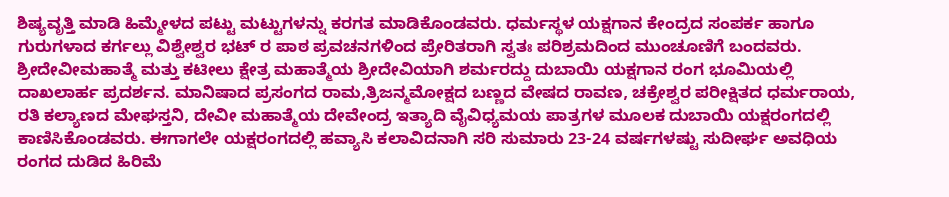ಶಿಷ್ಯವೃತ್ತಿ ಮಾಡಿ ಹಿಮ್ಮೇಳದ ಪಟ್ಟು ಮಟ್ಟುಗಳನ್ನು ಕರಗತ ಮಾಡಿಕೊಂಡವರು. ಧರ್ಮಸ್ಥಳ ಯಕ್ಷಗಾನ ಕೇಂದ್ರದ ಸಂಪರ್ಕ ಹಾಗೂ ಗುರುಗಳಾದ ಕರ್ಗಲ್ಲು ವಿಶ್ವೇಶ್ವರ ಭಟ್ ರ ಪಾಠ ಪ್ರವಚನಗಳಿಂದ ಪ್ರೇರಿತರಾಗಿ ಸ್ವತಃ ಪರಿಶ್ರಮದಿಂದ ಮುಂಚೂಣಿಗೆ ಬಂದವರು.
ಶ್ರೀದೇವೀಮಹಾತ್ಮೆ ಮತ್ತು ಕಟೀಲು ಕ್ಷೇತ್ರ ಮಹಾತ್ಮೆಯ ಶ್ರೀದೇವಿಯಾಗಿ ಶರ್ಮರದ್ದು ದುಬಾಯಿ ಯಕ್ಷಗಾನ ರಂಗ ಭೂಮಿಯಲ್ಲಿ ದಾಖಲಾರ್ಹ ಪ್ರದರ್ಶನ. ಮಾನಿಷಾದ ಪ್ರಸಂಗದ ರಾಮ,ತ್ರಿಜನ್ಮಮೋಕ್ಷದ ಬಣ್ಣದ ವೇಷದ ರಾವಣ, ಚಕ್ರೇಶ್ವರ ಪರೀಕ್ಷಿತದ ಧರ್ಮರಾಯ, ರತಿ ಕಲ್ಯಾಣದ ಮೇಘಸ್ತನಿ, ದೇವೀ ಮಹಾತ್ಮೆಯ ದೇವೇಂದ್ರ ಇತ್ಯಾದಿ ವೈವಿಧ್ಯಮಯ ಪಾತ್ರಗಳ ಮೂಲಕ ದುಬಾಯಿ ಯಕ್ಷರಂಗದಲ್ಲಿ ಕಾಣಿಸಿಕೊಂಡವರು. ಈಗಾಗಲೇ ಯಕ್ಷರಂಗದಲ್ಲಿ ಹವ್ಯಾಸಿ ಕಲಾವಿದನಾಗಿ ಸರಿ ಸುಮಾರು 23-24 ವರ್ಷಗಳಷ್ಟು ಸುದೀರ್ಘ ಅವಧಿಯ ರಂಗದ ದುಡಿದ ಹಿರಿಮೆ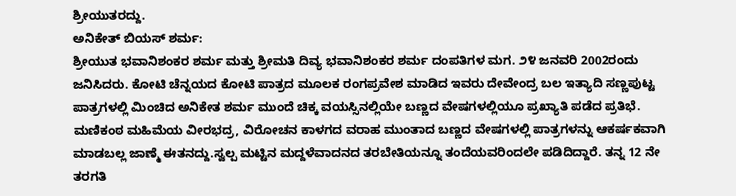ಶ್ರೀಯುತರದ್ದು.
ಅನಿಕೇತ್ ಬಿಯಸ್ ಶರ್ಮ:
ಶ್ರೀಯುತ ಭವಾನಿಶಂಕರ ಶರ್ಮ ಮತ್ತು ಶ್ರೀಮತಿ ದಿವ್ಯ ಭವಾನಿಶಂಕರ ಶರ್ಮ ದಂಪತಿಗಳ ಮಗ. ೨೪ ಜನವರಿ 2002ರಂದು ಜನಿಸಿದರು. ಕೋಟಿ ಚೆನ್ನಯದ ಕೋಟಿ ಪಾತ್ರದ ಮೂಲಕ ರಂಗಪ್ರವೇಶ ಮಾಡಿದ ಇವರು ದೇವೇಂದ್ರ ಬಲ ಇತ್ಯಾದಿ ಸಣ್ಣಪುಟ್ಟ ಪಾತ್ರಗಳಲ್ಲಿ ಮಿಂಚಿದ ಅನಿಕೇತ ಶರ್ಮ ಮುಂದೆ ಚಿಕ್ಕ ವಯಸ್ಸಿನಲ್ಲಿಯೇ ಬಣ್ಣದ ವೇಷಗಳಲ್ಲಿಯೂ ಪ್ರಖ್ಯಾತಿ ಪಡೆದ ಪ್ರತಿಭೆ.
ಮಣಿಕಂಠ ಮಹಿಮೆಯ ವೀರಭದ್ರ, ವಿರೋಚನ ಕಾಳಗದ ವರಾಹ ಮುಂತಾದ ಬಣ್ಣದ ವೇಷಗಳಲ್ಲಿ ಪಾತ್ರಗಳನ್ನು ಆಕರ್ಷಕವಾಗಿ ಮಾಡಬಲ್ಲ ಜಾಣ್ಮೆ ಈತನದ್ದು.ಸ್ವಲ್ಪ ಮಟ್ಟಿನ ಮದ್ದಳೆವಾದನದ ತರಬೇತಿಯನ್ನೂ ತಂದೆಯವರಿಂದಲೇ ಪಡಿದಿದ್ದಾರೆ. ತನ್ನ 12 ನೇ ತರಗತಿ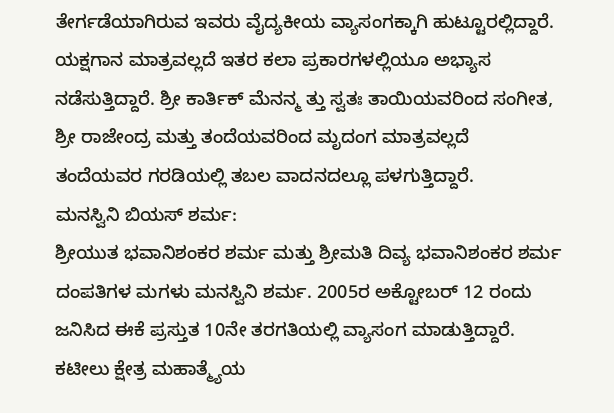ತೇರ್ಗಡೆಯಾಗಿರುವ ಇವರು ವೈದ್ಯಕೀಯ ವ್ಯಾಸಂಗಕ್ಕಾಗಿ ಹುಟ್ಟೂರಲ್ಲಿದ್ದಾರೆ. ಯಕ್ಷಗಾನ ಮಾತ್ರವಲ್ಲದೆ ಇತರ ಕಲಾ ಪ್ರಕಾರಗಳಲ್ಲಿಯೂ ಅಭ್ಯಾಸ ನಡೆಸುತ್ತಿದ್ದಾರೆ. ಶ್ರೀ ಕಾರ್ತಿಕ್ ಮೆನನ್ಮ ತ್ತು ಸ್ವತಃ ತಾಯಿಯವರಿಂದ ಸಂಗೀತ, ಶ್ರೀ ರಾಜೇಂದ್ರ ಮತ್ತು ತಂದೆಯವರಿಂದ ಮೃದಂಗ ಮಾತ್ರವಲ್ಲದೆ ತಂದೆಯವರ ಗರಡಿಯಲ್ಲಿ ತಬಲ ವಾದನದಲ್ಲೂ ಪಳಗುತ್ತಿದ್ದಾರೆ.
ಮನಸ್ವಿನಿ ಬಿಯಸ್ ಶರ್ಮ:
ಶ್ರೀಯುತ ಭವಾನಿಶಂಕರ ಶರ್ಮ ಮತ್ತು ಶ್ರೀಮತಿ ದಿವ್ಯ ಭವಾನಿಶಂಕರ ಶರ್ಮ ದಂಪತಿಗಳ ಮಗಳು ಮನಸ್ವಿನಿ ಶರ್ಮ. 2005ರ ಅಕ್ಟೋಬರ್ 12 ರಂದು ಜನಿಸಿದ ಈಕೆ ಪ್ರಸ್ತುತ 10ನೇ ತರಗತಿಯಲ್ಲಿ ವ್ಯಾಸಂಗ ಮಾಡುತ್ತಿದ್ದಾರೆ.
ಕಟೀಲು ಕ್ಷೇತ್ರ ಮಹಾತ್ಮ್ಯೆಯ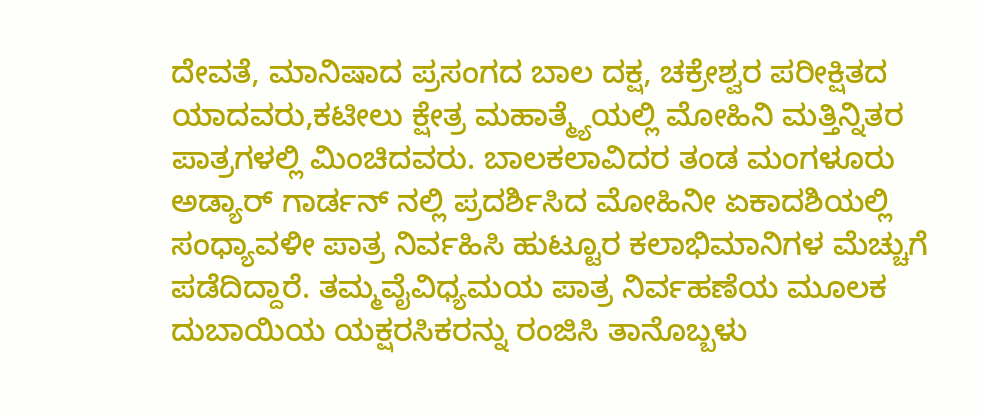ದೇವತೆ, ಮಾನಿಷಾದ ಪ್ರಸಂಗದ ಬಾಲ ದಕ್ಷ, ಚಕ್ರೇಶ್ವರ ಪರೀಕ್ಷಿತದ ಯಾದವರು,ಕಟೀಲು ಕ್ಷೇತ್ರ ಮಹಾತ್ಮ್ಯೆಯಲ್ಲಿ ಮೋಹಿನಿ ಮತ್ತಿನ್ನಿತರ ಪಾತ್ರಗಳಲ್ಲಿ ಮಿಂಚಿದವರು. ಬಾಲಕಲಾವಿದರ ತಂಡ ಮಂಗಳೂರು ಅಡ್ಯಾರ್ ಗಾರ್ಡನ್ ನಲ್ಲಿ ಪ್ರದರ್ಶಿಸಿದ ಮೋಹಿನೀ ಏಕಾದಶಿಯಲ್ಲಿ ಸಂಧ್ಯಾವಳೀ ಪಾತ್ರ ನಿರ್ವಹಿಸಿ ಹುಟ್ಟೂರ ಕಲಾಭಿಮಾನಿಗಳ ಮೆಚ್ಚುಗೆ ಪಡೆದಿದ್ದಾರೆ. ತಮ್ಮವೈವಿಧ್ಯಮಯ ಪಾತ್ರ ನಿರ್ವಹಣೆಯ ಮೂಲಕ ದುಬಾಯಿಯ ಯಕ್ಷರಸಿಕರನ್ನು ರಂಜಿಸಿ ತಾನೊಬ್ಬಳು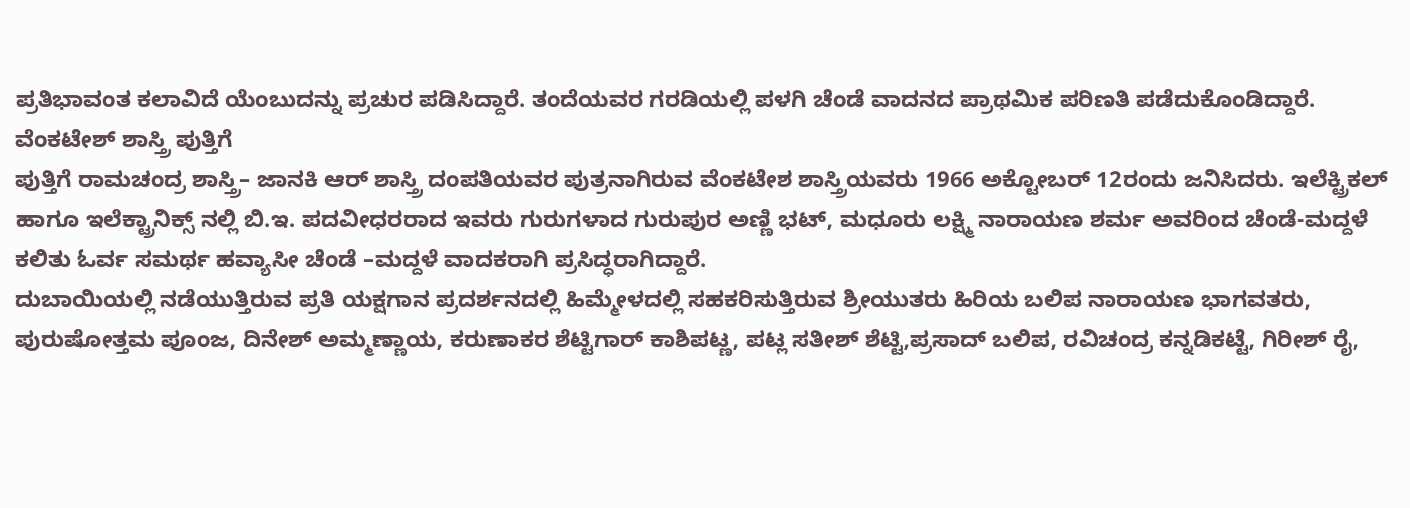ಪ್ರತಿಭಾವಂತ ಕಲಾವಿದೆ ಯೆಂಬುದನ್ನು ಪ್ರಚುರ ಪಡಿಸಿದ್ದಾರೆ. ತಂದೆಯವರ ಗರಡಿಯಲ್ಲಿ ಪಳಗಿ ಚೆಂಡೆ ವಾದನದ ಪ್ರಾಥಮಿಕ ಪರಿಣತಿ ಪಡೆದುಕೊಂಡಿದ್ದಾರೆ.
ವೆಂಕಟೇಶ್ ಶಾಸ್ತ್ರಿ ಪುತ್ತಿಗೆ
ಪುತ್ತಿಗೆ ರಾಮಚಂದ್ರ ಶಾಸ್ತ್ರಿ– ಜಾನಕಿ ಆರ್ ಶಾಸ್ತ್ರಿ ದಂಪತಿಯವರ ಪುತ್ರನಾಗಿರುವ ವೆಂಕಟೇಶ ಶಾಸ್ತ್ರಿಯವರು 1966 ಅಕ್ಟೋಬರ್ 12ರಂದು ಜನಿಸಿದರು. ಇಲೆಕ್ಟ್ರಿಕಲ್ ಹಾಗೂ ಇಲೆಕ್ಟ್ರಾನಿಕ್ಸ್ ನಲ್ಲಿ ಬಿ.ಇ. ಪದವೀಧರರಾದ ಇವರು ಗುರುಗಳಾದ ಗುರುಪುರ ಅಣ್ಣಿ ಭಟ್, ಮಧೂರು ಲಕ್ಷ್ಮಿ ನಾರಾಯಣ ಶರ್ಮ ಅವರಿಂದ ಚೆಂಡೆ-ಮದ್ದಳೆ ಕಲಿತು ಓರ್ವ ಸಮರ್ಥ ಹವ್ಯಾಸೀ ಚೆಂಡೆ –ಮದ್ದಳೆ ವಾದಕರಾಗಿ ಪ್ರಸಿದ್ಧರಾಗಿದ್ದಾರೆ.
ದುಬಾಯಿಯಲ್ಲಿ ನಡೆಯುತ್ತಿರುವ ಪ್ರತಿ ಯಕ್ಷಗಾನ ಪ್ರದರ್ಶನದಲ್ಲಿ ಹಿಮ್ಮೇಳದಲ್ಲಿ ಸಹಕರಿಸುತ್ತಿರುವ ಶ್ರೀಯುತರು ಹಿರಿಯ ಬಲಿಪ ನಾರಾಯಣ ಭಾಗವತರು, ಪುರುಷೋತ್ತಮ ಪೂಂಜ, ದಿನೇಶ್ ಅಮ್ಮಣ್ಣಾಯ, ಕರುಣಾಕರ ಶೆಟ್ಟಿಗಾರ್ ಕಾಶಿಪಟ್ಣ, ಪಟ್ಲ ಸತೀಶ್ ಶೆಟ್ಟಿ,ಪ್ರಸಾದ್ ಬಲಿಪ, ರವಿಚಂದ್ರ ಕನ್ನಡಿಕಟ್ಟೆ, ಗಿರೀಶ್ ರೈ,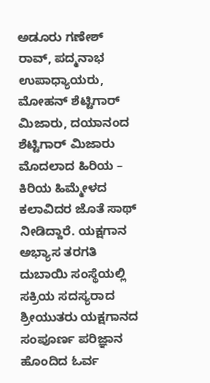ಅಡೂರು ಗಣೇಶ್ ರಾವ್, ಪದ್ಮನಾಭ ಉಪಾಧ್ಯಾಯರು, ಮೋಹನ್ ಶೆಟ್ಟಿಗಾರ್ ಮಿಜಾರು, ದಯಾನಂದ ಶೆಟ್ಟಿಗಾರ್ ಮಿಜಾರು ಮೊದಲಾದ ಹಿರಿಯ – ಕಿರಿಯ ಹಿಮ್ಮೇಳದ ಕಲಾವಿದರ ಜೊತೆ ಸಾಥ್ ನೀಡಿದ್ದಾರೆ. ಯಕ್ಷಗಾನ ಅಭ್ಯಾಸ ತರಗತಿ ದುಬಾಯಿ ಸಂಸ್ಥೆಯಲ್ಲಿ ಸಕ್ರಿಯ ಸದಸ್ಯರಾದ ಶ್ರೀಯುತರು ಯಕ್ಷಗಾನದ ಸಂಪೂರ್ಣ ಪರಿಜ್ಞಾನ ಹೊಂದಿದ ಓರ್ವ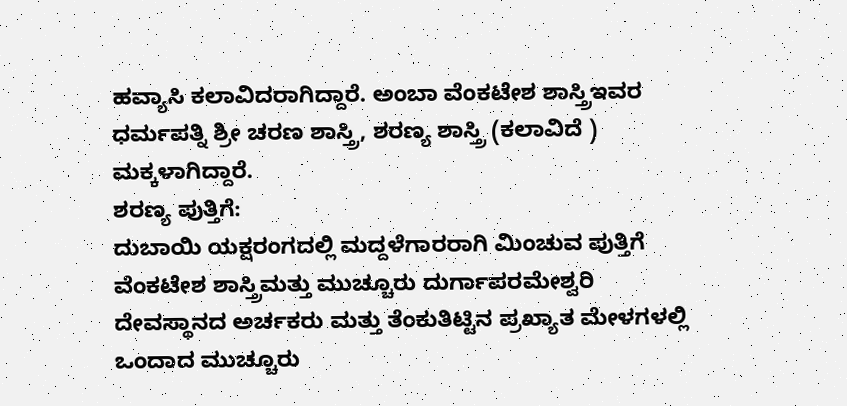ಹವ್ಯಾಸಿ ಕಲಾವಿದರಾಗಿದ್ದಾರೆ. ಅಂಬಾ ವೆಂಕಟೇಶ ಶಾಸ್ತ್ರಿಇವರ ಧರ್ಮಪತ್ನಿ ಶ್ರೀ ಚರಣ ಶಾಸ್ತ್ರಿ, ಶರಣ್ಯ ಶಾಸ್ತ್ರಿ (ಕಲಾವಿದೆ ) ಮಕ್ಕಳಾಗಿದ್ದಾರೆ.
ಶರಣ್ಯ ಪುತ್ತಿಗೆ:
ದುಬಾಯಿ ಯಕ್ಷರಂಗದಲ್ಲಿ ಮದ್ದಳೆಗಾರರಾಗಿ ಮಿಂಚುವ ಪುತ್ತಿಗೆ ವೆಂಕಟೇಶ ಶಾಸ್ತ್ರಿಮತ್ತು ಮುಚ್ಚೂರು ದುರ್ಗಾಪರಮೇಶ್ವರಿ ದೇವಸ್ಥಾನದ ಅರ್ಚಕರು ಮತ್ತು ತೆಂಕುತಿಟ್ಟಿನ ಪ್ರಖ್ಯಾತ ಮೇಳಗಳಲ್ಲಿ ಒಂದಾದ ಮುಚ್ಚೂರು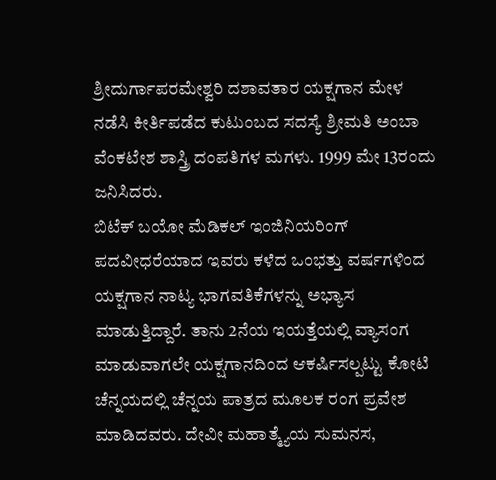ಶ್ರೀದುರ್ಗಾಪರಮೇಶ್ವರಿ ದಶಾವತಾರ ಯಕ್ಷಗಾನ ಮೇಳ ನಡೆಸಿ ಕೀರ್ತಿಪಡೆದ ಕುಟುಂಬದ ಸದಸ್ಯೆ ಶ್ರೀಮತಿ ಅಂಬಾ ವೆಂಕಟೇಶ ಶಾಸ್ತ್ರಿ ದಂಪತಿಗಳ ಮಗಳು. 1999 ಮೇ 13ರಂದು ಜನಿಸಿದರು.
ಬಿಟೆಕ್ ಬಯೋ ಮೆಡಿಕಲ್ ಇಂಜಿನಿಯರಿಂಗ್ ಪದವೀಧರೆಯಾದ ಇವರು ಕಳೆದ ಒಂಭತ್ತು ವರ್ಷಗಳಿಂದ ಯಕ್ಷಗಾನ ನಾಟ್ಯ ಭಾಗವತಿಕೆಗಳನ್ನು ಅಭ್ಯಾಸ ಮಾಡುತ್ತಿದ್ದಾರೆ. ತಾನು 2ನೆಯ ಇಯತ್ತೆಯಲ್ಲಿ ವ್ಯಾಸಂಗ ಮಾಡುವಾಗಲೇ ಯಕ್ಷಗಾನದಿಂದ ಆಕರ್ಷಿಸಲ್ಪಟ್ಟು ಕೋಟಿ ಚೆನ್ನಯದಲ್ಲಿ ಚೆನ್ನಯ ಪಾತ್ರದ ಮೂಲಕ ರಂಗ ಪ್ರವೇಶ ಮಾಡಿದವರು. ದೇವೀ ಮಹಾತ್ಮ್ಯೆಯ ಸುಮನಸ,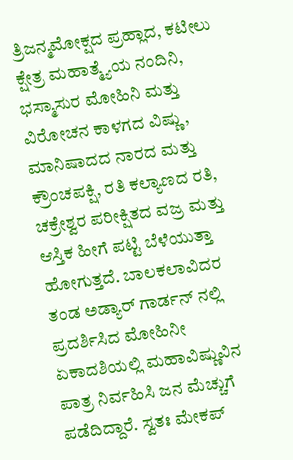ತ್ರಿಜನ್ಮಮೋಕ್ಷದ ಪ್ರಹ್ಲಾದ, ಕಟೀಲು ಕ್ಷೇತ್ರ ಮಹಾತ್ಮ್ಯೆಯ ನಂದಿನಿ, ಭಸ್ಮಾಸುರ ಮೋಹಿನಿ ಮತ್ತು ವಿರೋಚನ ಕಾಳಗದ ವಿಷ್ಣು, ಮಾನಿಷಾದದ ನಾರದ ಮತ್ತು ಕ್ರೌಂಚಪಕ್ಷಿ, ರತಿ ಕಲ್ಯಾಣದ ರತಿ, ಚಕ್ರೇಶ್ವರ ಪರೀಕ್ಷಿತದ ವಜ್ರ ಮತ್ತು ಆಸ್ತಿಕ ಹೀಗೆ ಪಟ್ಟಿ ಬೆಳೆಯುತ್ತಾ ಹೋಗುತ್ತದೆ. ಬಾಲಕಲಾವಿದರ ತಂಡ ಅಡ್ಯಾರ್ ಗಾರ್ಡನ್ ನಲ್ಲಿ ಪ್ರದರ್ಶಿಸಿದ ಮೋಹಿನೀ ಏಕಾದಶಿಯಲ್ಲಿ ಮಹಾವಿಷ್ಣುವಿನ ಪಾತ್ರ ನಿರ್ವಹಿಸಿ ಜನ ಮೆಚ್ಚುಗೆ ಪಡೆದಿದ್ದಾರೆ. ಸ್ವತಃ ಮೇಕಪ್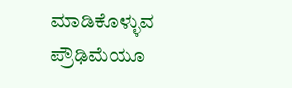ಮಾಡಿಕೊಳ್ಳುವ ಪ್ರೌಢಿಮೆಯೂ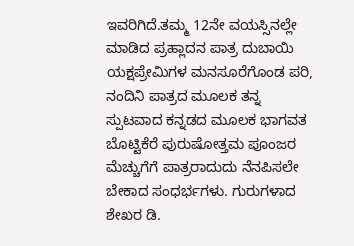ಇವರಿಗಿದೆ.ತಮ್ಮ 12ನೇ ವಯಸ್ಸಿನಲ್ಲೇ ಮಾಡಿದ ಪ್ರಹ್ಲಾದನ ಪಾತ್ರ ದುಬಾಯಿ ಯಕ್ಷಪ್ರೇಮಿಗಳ ಮನಸೂರೆಗೊಂಡ ಪರಿ, ನಂದಿನಿ ಪಾತ್ರದ ಮೂಲಕ ತನ್ನ ಸ್ಪುಟವಾದ ಕನ್ನಡದ ಮೂಲಕ ಭಾಗವತ ಬೊಟ್ಟಿಕೆರೆ ಪುರುಷೋತ್ತಮ ಪೂಂಜರ ಮೆಚ್ಚುಗೆಗೆ ಪಾತ್ರರಾದುದು ನೆನಪಿಸಲೇ ಬೇಕಾದ ಸಂಧರ್ಭಗಳು. ಗುರುಗಳಾದ ಶೇಖರ ಡಿ.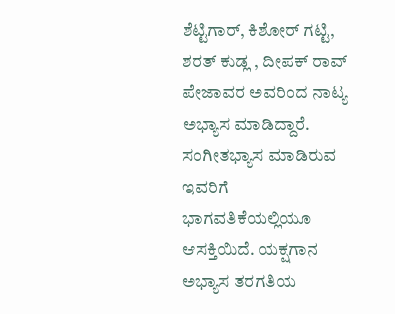ಶೆಟ್ಟಿಗಾರ್, ಕಿಶೋರ್ ಗಟ್ಟಿ, ಶರತ್ ಕುಡ್ಲ , ದೀಪಕ್ ರಾವ್ ಪೇಜಾವರ ಅವರಿಂದ ನಾಟ್ಯ ಅಭ್ಯಾಸ ಮಾಡಿದ್ದಾರೆ. ಸಂಗೀತಭ್ಯಾಸ ಮಾಡಿರುವ ಇವರಿಗೆ ಭಾಗವತಿಕೆಯಲ್ಲಿಯೂ ಆಸಕ್ತಿಯಿದೆ. ಯಕ್ಷಗಾನ ಅಭ್ಯಾಸ ತರಗತಿಯ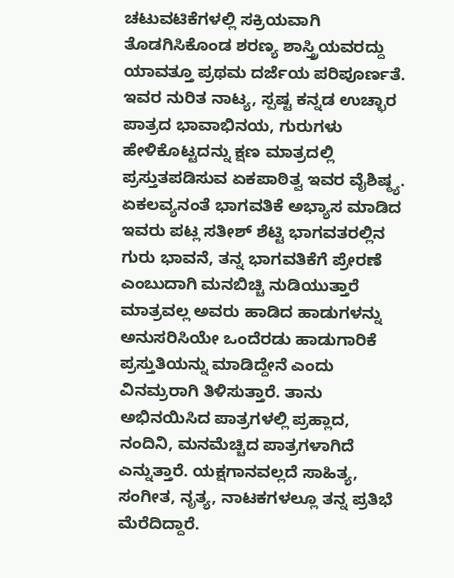ಚಟುವಟಿಕೆಗಳಲ್ಲಿ ಸಕ್ರಿಯವಾಗಿ ತೊಡಗಿಸಿಕೊಂಡ ಶರಣ್ಯ ಶಾಸ್ತ್ರಿಯವರದ್ದು ಯಾವತ್ತೂ ಪ್ರಥಮ ದರ್ಜೆಯ ಪರಿಪೂರ್ಣತೆ. ಇವರ ನುರಿತ ನಾಟ್ಯ, ಸ್ಪಷ್ಟ ಕನ್ನಡ ಉಚ್ಛಾರ ಪಾತ್ರದ ಭಾವಾಭಿನಯ, ಗುರುಗಳು ಹೇಳಿಕೊಟ್ಟದನ್ನು ಕ್ಷಣ ಮಾತ್ರದಲ್ಲಿ ಪ್ರಸ್ತುತಪಡಿಸುವ ಏಕಪಾಠಿತ್ವ ಇವರ ವೈಶಿಷ್ಠ್ಯ. ಏಕಲವ್ಯನಂತೆ ಭಾಗವತಿಕೆ ಅಭ್ಯಾಸ ಮಾಡಿದ ಇವರು ಪಟ್ಲ ಸತೀಶ್ ಶೆಟ್ಟಿ ಭಾಗವತರಲ್ಲಿನ ಗುರು ಭಾವನೆ, ತನ್ನ ಭಾಗವತಿಕೆಗೆ ಪ್ರೇರಣೆ ಎಂಬುದಾಗಿ ಮನಬಿಚ್ಚಿ ನುಡಿಯುತ್ತಾರೆ ಮಾತ್ರವಲ್ಲ ಅವರು ಹಾಡಿದ ಹಾಡುಗಳನ್ನು ಅನುಸರಿಸಿಯೇ ಒಂದೆರಡು ಹಾಡುಗಾರಿಕೆ ಪ್ರಸ್ತುತಿಯನ್ನು ಮಾಡಿದ್ದೇನೆ ಎಂದು ವಿನಮ್ರರಾಗಿ ತಿಳಿಸುತ್ತಾರೆ. ತಾನು ಅಭಿನಯಿಸಿದ ಪಾತ್ರಗಳಲ್ಲಿ ಪ್ರಹ್ಲಾದ, ನಂದಿನಿ, ಮನಮೆಚ್ಚಿದ ಪಾತ್ರಗಳಾಗಿದೆ ಎನ್ನುತ್ತಾರೆ. ಯಕ್ಷಗಾನವಲ್ಲದೆ ಸಾಹಿತ್ಯ, ಸಂಗೀತ, ನೃತ್ಯ, ನಾಟಕಗಳಲ್ಲೂ ತನ್ನ ಪ್ರತಿಭೆ ಮೆರೆದಿದ್ದಾರೆ.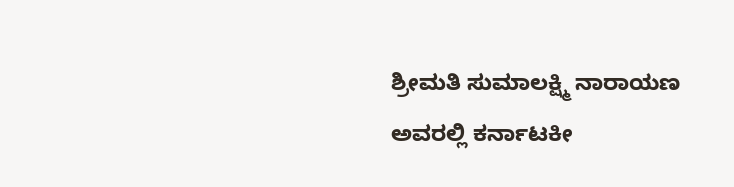ಶ್ರೀಮತಿ ಸುಮಾಲಕ್ಷ್ಮಿ ನಾರಾಯಣ ಅವರಲ್ಲಿ ಕರ್ನಾಟಕೀ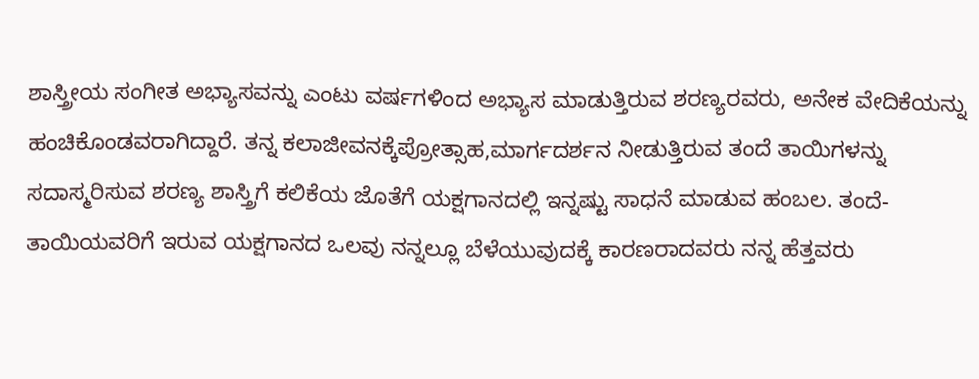ಶಾಸ್ತ್ರೀಯ ಸಂಗೀತ ಅಭ್ಯಾಸವನ್ನು ಎಂಟು ವರ್ಷಗಳಿಂದ ಅಭ್ಯಾಸ ಮಾಡುತ್ತಿರುವ ಶರಣ್ಯರವರು, ಅನೇಕ ವೇದಿಕೆಯನ್ನು ಹಂಚಿಕೊಂಡವರಾಗಿದ್ದಾರೆ. ತನ್ನ ಕಲಾಜೀವನಕ್ಕೆಪ್ರೋತ್ಸಾಹ,ಮಾರ್ಗದರ್ಶನ ನೀಡುತ್ತಿರುವ ತಂದೆ ತಾಯಿಗಳನ್ನು ಸದಾಸ್ಮರಿಸುವ ಶರಣ್ಯ ಶಾಸ್ತ್ರಿಗೆ ಕಲಿಕೆಯ ಜೊತೆಗೆ ಯಕ್ಷಗಾನದಲ್ಲಿ ಇನ್ನಷ್ಟು ಸಾಧನೆ ಮಾಡುವ ಹಂಬಲ. ತಂದೆ-ತಾಯಿಯವರಿಗೆ ಇರುವ ಯಕ್ಷಗಾನದ ಒಲವು ನನ್ನಲ್ಲೂ ಬೆಳೆಯುವುದಕ್ಕೆ ಕಾರಣರಾದವರು ನನ್ನ ಹೆತ್ತವರು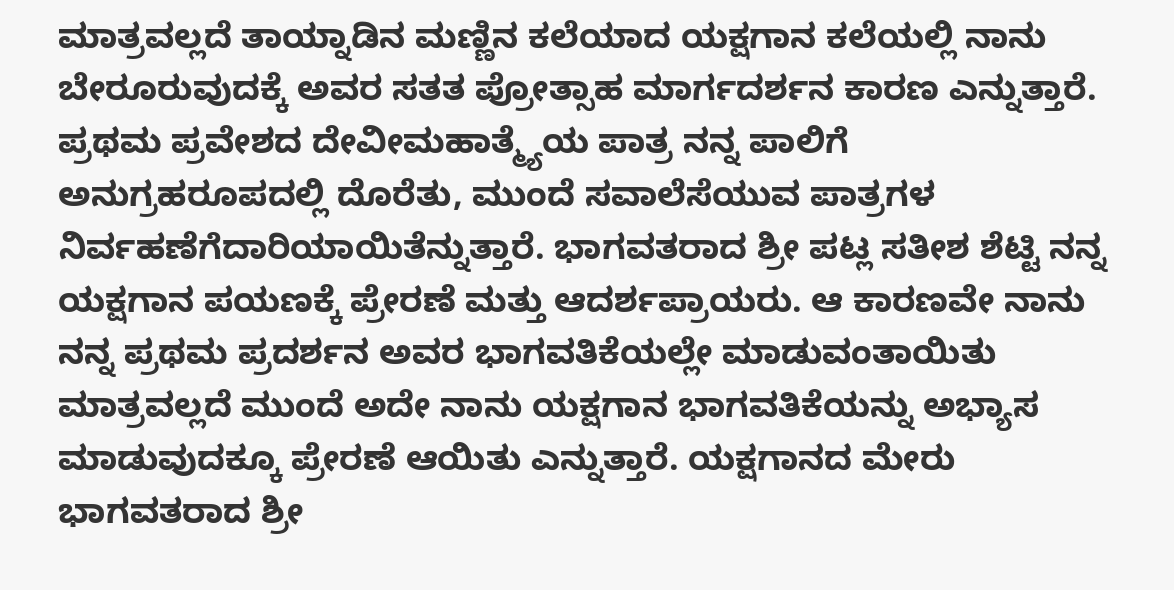ಮಾತ್ರವಲ್ಲದೆ ತಾಯ್ನಾಡಿನ ಮಣ್ಣಿನ ಕಲೆಯಾದ ಯಕ್ಷಗಾನ ಕಲೆಯಲ್ಲಿ ನಾನು ಬೇರೂರುವುದಕ್ಕೆ ಅವರ ಸತತ ಪ್ರೋತ್ಸಾಹ ಮಾರ್ಗದರ್ಶನ ಕಾರಣ ಎನ್ನುತ್ತಾರೆ. ಪ್ರಥಮ ಪ್ರವೇಶದ ದೇವೀಮಹಾತ್ಮ್ಯೆಯ ಪಾತ್ರ ನನ್ನ ಪಾಲಿಗೆ ಅನುಗ್ರಹರೂಪದಲ್ಲಿ ದೊರೆತು, ಮುಂದೆ ಸವಾಲೆಸೆಯುವ ಪಾತ್ರಗಳ ನಿರ್ವಹಣೆಗೆದಾರಿಯಾಯಿತೆನ್ನುತ್ತಾರೆ. ಭಾಗವತರಾದ ಶ್ರೀ ಪಟ್ಲ ಸತೀಶ ಶೆಟ್ಟಿ ನನ್ನ ಯಕ್ಷಗಾನ ಪಯಣಕ್ಕೆ ಪ್ರೇರಣೆ ಮತ್ತು ಆದರ್ಶಪ್ರಾಯರು. ಆ ಕಾರಣವೇ ನಾನು ನನ್ನ ಪ್ರಥಮ ಪ್ರದರ್ಶನ ಅವರ ಭಾಗವತಿಕೆಯಲ್ಲೇ ಮಾಡುವಂತಾಯಿತು ಮಾತ್ರವಲ್ಲದೆ ಮುಂದೆ ಅದೇ ನಾನು ಯಕ್ಷಗಾನ ಭಾಗವತಿಕೆಯನ್ನು ಅಭ್ಯಾಸ ಮಾಡುವುದಕ್ಕೂ ಪ್ರೇರಣೆ ಆಯಿತು ಎನ್ನುತ್ತಾರೆ. ಯಕ್ಷಗಾನದ ಮೇರು ಭಾಗವತರಾದ ಶ್ರೀ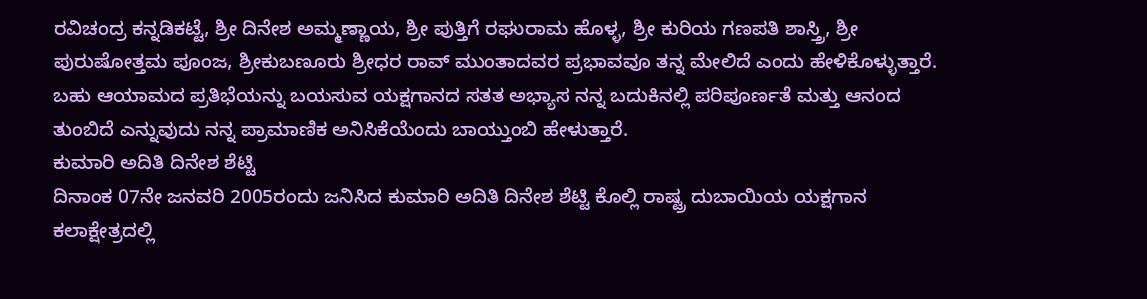ರವಿಚಂದ್ರ ಕನ್ನಡಿಕಟ್ಟೆ, ಶ್ರೀ ದಿನೇಶ ಅಮ್ಮಣ್ಣಾಯ, ಶ್ರೀ ಪುತ್ತಿಗೆ ರಘುರಾಮ ಹೊಳ್ಳ, ಶ್ರೀ ಕುರಿಯ ಗಣಪತಿ ಶಾಸ್ತ್ರಿ, ಶ್ರೀ ಪುರುಷೋತ್ತಮ ಪೂಂಜ, ಶ್ರೀಕುಬಣೂರು ಶ್ರೀಧರ ರಾವ್ ಮುಂತಾದವರ ಪ್ರಭಾವವೂ ತನ್ನ ಮೇಲಿದೆ ಎಂದು ಹೇಳಿಕೊಳ್ಳುತ್ತಾರೆ. ಬಹು ಆಯಾಮದ ಪ್ರತಿಭೆಯನ್ನು ಬಯಸುವ ಯಕ್ಷಗಾನದ ಸತತ ಅಭ್ಯಾಸ ನನ್ನ ಬದುಕಿನಲ್ಲಿ ಪರಿಪೂರ್ಣತೆ ಮತ್ತು ಆನಂದ ತುಂಬಿದೆ ಎನ್ನುವುದು ನನ್ನ ಪ್ರಾಮಾಣಿಕ ಅನಿಸಿಕೆಯೆಂದು ಬಾಯ್ತುಂಬಿ ಹೇಳುತ್ತಾರೆ.
ಕುಮಾರಿ ಅದಿತಿ ದಿನೇಶ ಶೆಟ್ಟಿ
ದಿನಾಂಕ 07ನೇ ಜನವರಿ 2005ರಂದು ಜನಿಸಿದ ಕುಮಾರಿ ಅದಿತಿ ದಿನೇಶ ಶೆಟ್ಟಿ ಕೊಲ್ಲಿ ರಾಷ್ಟ್ರ ದುಬಾಯಿಯ ಯಕ್ಷಗಾನ ಕಲಾಕ್ಷೇತ್ರದಲ್ಲಿ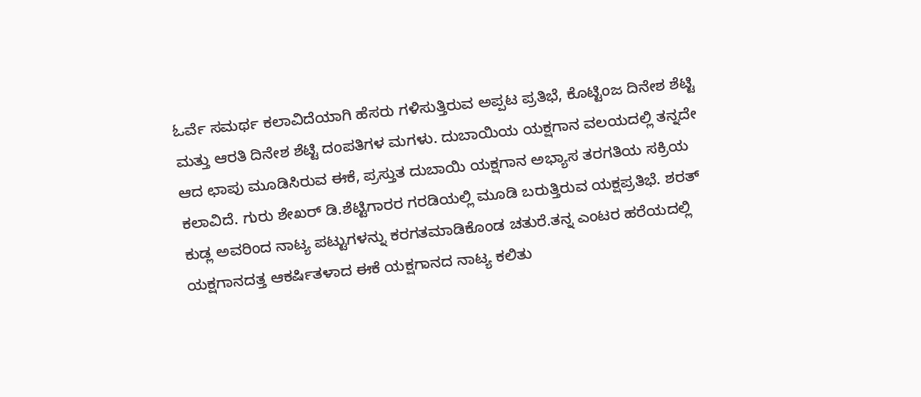ಓರ್ವೆ ಸಮರ್ಥ ಕಲಾವಿದೆಯಾಗಿ ಹೆಸರು ಗಳಿಸುತ್ತಿರುವ ಅಪ್ಪಟ ಪ್ರತಿಭೆ, ಕೊಟ್ಟಿಂಜ ದಿನೇಶ ಶೆಟ್ಟಿ ಮತ್ತು ಆರತಿ ದಿನೇಶ ಶೆಟ್ಟಿ ದಂಪತಿಗಳ ಮಗಳು. ದುಬಾಯಿಯ ಯಕ್ಷಗಾನ ವಲಯದಲ್ಲಿ ತನ್ನದೇ ಆದ ಛಾಪು ಮೂಡಿಸಿರುವ ಈಕೆ, ಪ್ರಸ್ತುತ ದುಬಾಯಿ ಯಕ್ಷಗಾನ ಅಭ್ಯಾಸ ತರಗತಿಯ ಸಕ್ರಿಯ ಕಲಾವಿದೆ. ಗುರು ಶೇಖರ್ ಡಿ.ಶೆಟ್ಟಿಗಾರರ ಗರಡಿಯಲ್ಲಿ ಮೂಡಿ ಬರುತ್ತಿರುವ ಯಕ್ಷಪ್ರತಿಭೆ. ಶರತ್ ಕುಡ್ಲ ಅವರಿಂದ ನಾಟ್ಯ ಪಟ್ಟುಗಳನ್ನು ಕರಗತಮಾಡಿಕೊಂಡ ಚತುರೆ.ತನ್ನ ಎಂಟರ ಹರೆಯದಲ್ಲಿ ಯಕ್ಷಗಾನದತ್ತ ಆಕರ್ಷಿತಳಾದ ಈಕೆ ಯಕ್ಷಗಾನದ ನಾಟ್ಯ ಕಲಿತು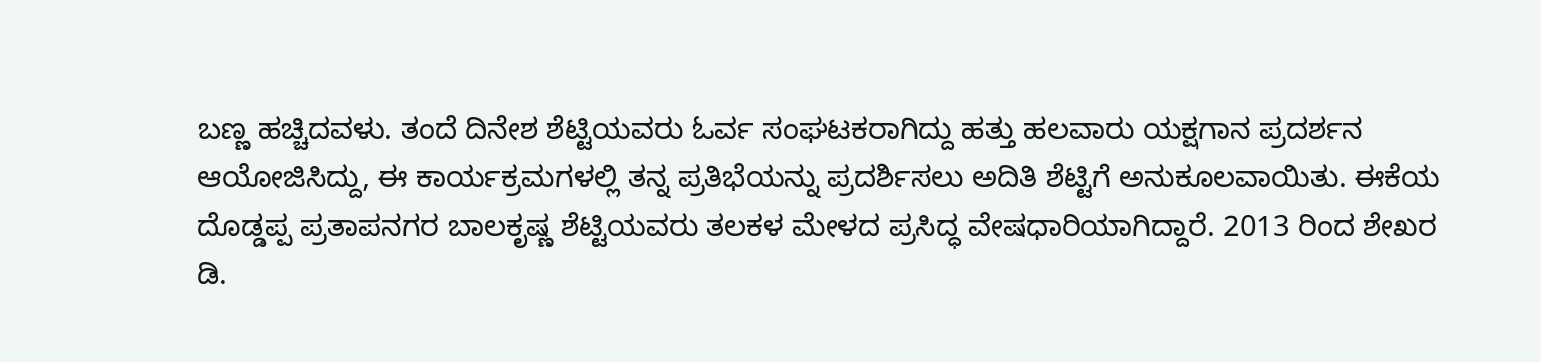ಬಣ್ಣ ಹಚ್ಚಿದವಳು. ತಂದೆ ದಿನೇಶ ಶೆಟ್ಟಿಯವರು ಓರ್ವ ಸಂಘಟಕರಾಗಿದ್ದು ಹತ್ತು ಹಲವಾರು ಯಕ್ಷಗಾನ ಪ್ರದರ್ಶನ ಆಯೋಜಿಸಿದ್ದು, ಈ ಕಾರ್ಯಕ್ರಮಗಳಲ್ಲಿ ತನ್ನ ಪ್ರತಿಭೆಯನ್ನು ಪ್ರದರ್ಶಿಸಲು ಅದಿತಿ ಶೆಟ್ಟಿಗೆ ಅನುಕೂಲವಾಯಿತು. ಈಕೆಯ ದೊಡ್ಡಪ್ಪ ಪ್ರತಾಪನಗರ ಬಾಲಕೃಷ್ಣ ಶೆಟ್ಟಿಯವರು ತಲಕಳ ಮೇಳದ ಪ್ರಸಿದ್ಧ ವೇಷಧಾರಿಯಾಗಿದ್ದಾರೆ. 2013 ರಿಂದ ಶೇಖರ ಡಿ.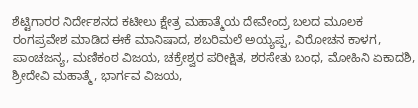ಶೆಟ್ಟಿಗಾರರ ನಿರ್ದೇಶನದ ಕಟೀಲು ಕ್ಷೇತ್ರ ಮಹಾತ್ಮೆಯ ದೇವೇಂದ್ರ ಬಲದ ಮೂಲಕ ರಂಗಪ್ರವೇಶ ಮಾಡಿದ ಈಕೆ ಮಾನಿಷಾದ, ಶಬರಿಮಲೆ ಅಯ್ಯಪ್ಪ, ವಿರೋಚನ ಕಾಳಗ, ಪಾಂಚಜನ್ಯ, ಮಣಿಕಂಠ ವಿಜಯ, ಚಕ್ರೇಶ್ವರ ಪರೀಕ್ಷಿತ, ಶರಸೇತು ಬಂಧ, ಮೋಹಿನಿ ಏಕಾದಶಿ, ಶ್ರೀದೇವಿ ಮಹಾತ್ಮೆ, ಭಾರ್ಗವ ವಿಜಯ,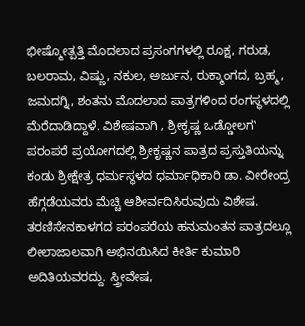ಭೀಷ್ಮೋತ್ಪತ್ತಿ ಮೊದಲಾದ ಪ್ರಸಂಗಗಳಲ್ಲಿ ರೂಕ್ಷ, ಗರುಡ, ಬಲರಾಮ, ವಿಷ್ಣು, ನಕುಲ, ಅರ್ಜುನ, ರುಕ್ಮಾಂಗದ, ಬ್ರಹ್ಮ, ಜಮದಗ್ನಿ, ಶಂತನು ಮೊದಲಾದ ಪಾತ್ರಗಳಿಂದ ರಂಗಸ್ಥಳದಲ್ಲಿ ಮೆರೆದಾಡಿದ್ದಾಳೆ. ವಿಶೇಷವಾಗಿ ‚ ಶ್ರೀಕೃಷ್ಣ ಒಡ್ಡೋಲಗ‛ ಪರಂಪರೆ ಪ್ರಯೋಗದಲ್ಲಿ ಶ್ರೀಕೃಷ್ಣನ ಪಾತ್ರದ ಪ್ರಸ್ತುತಿಯನ್ನು ಕಂಡು ಶ್ರೀಕ್ಷೇತ್ರ ಧರ್ಮಸ್ಥಳದ ಧರ್ಮಾಧಿಕಾರಿ ಡಾ. ವೀರೇಂದ್ರ ಹೆಗ್ಗಡೆಯವರು ಮೆಚ್ಚಿ ಆಶೀರ್ವದಿಸಿರುವುದು ವಿಶೇಷ. ತರಣಿಸೇನಕಾಳಗದ ಪರಂಪರೆಯ ಹನುಮಂತನ ಪಾತ್ರದಲ್ಲೂ ಲೀಲಾಜಾಲವಾಗಿ ಅಭಿನಯಿಸಿದ ಕೀರ್ತಿ ಕುಮಾರಿ ಅದಿತಿಯವರದ್ದು. ಸ್ತ್ರೀವೇಷ,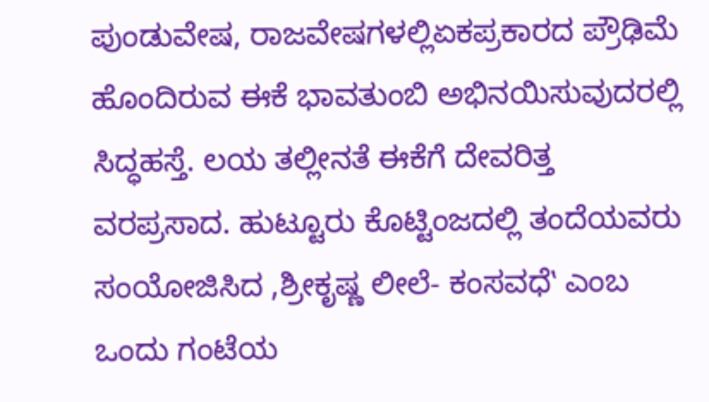ಪುಂಡುವೇಷ, ರಾಜವೇಷಗಳಲ್ಲಿಏಕಪ್ರಕಾರದ ಪ್ರೌಢಿಮೆ ಹೊಂದಿರುವ ಈಕೆ ಭಾವತುಂಬಿ ಅಭಿನಯಿಸುವುದರಲ್ಲಿ ಸಿದ್ಧಹಸ್ತೆ. ಲಯ ತಲ್ಲೀನತೆ ಈಕೆಗೆ ದೇವರಿತ್ತ ವರಪ್ರಸಾದ. ಹುಟ್ಟೂರು ಕೊಟ್ಟಿಂಜದಲ್ಲಿ ತಂದೆಯವರು ಸಂಯೋಜಿಸಿದ ‚ಶ್ರೀಕೃಷ್ಣ ಲೀಲೆ- ಕಂಸವಧೆ‛ ಎಂಬ ಒಂದು ಗಂಟೆಯ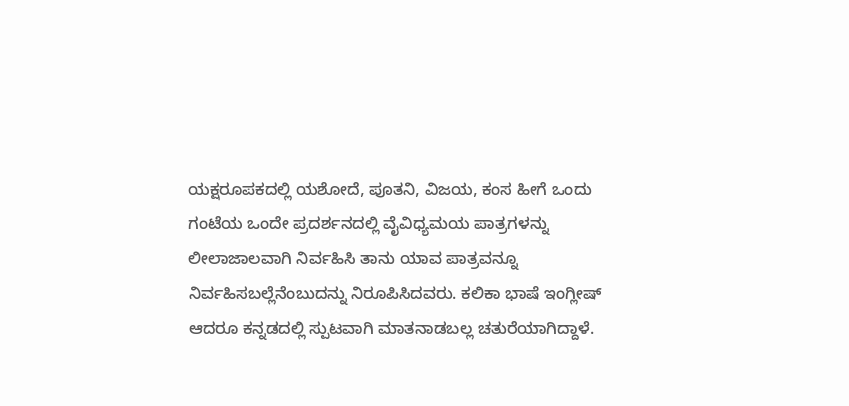ಯಕ್ಷರೂಪಕದಲ್ಲಿ ಯಶೋದೆ, ಪೂತನಿ, ವಿಜಯ, ಕಂಸ ಹೀಗೆ ಒಂದು ಗಂಟೆಯ ಒಂದೇ ಪ್ರದರ್ಶನದಲ್ಲಿ ವೈವಿಧ್ಯಮಯ ಪಾತ್ರಗಳನ್ನು ಲೀಲಾಜಾಲವಾಗಿ ನಿರ್ವಹಿಸಿ ತಾನು ಯಾವ ಪಾತ್ರವನ್ನೂ ನಿರ್ವಹಿಸಬಲ್ಲೆನೆಂಬುದನ್ನು ನಿರೂಪಿಸಿದವರು. ಕಲಿಕಾ ಭಾಷೆ ಇಂಗ್ಲೀಷ್ ಆದರೂ ಕನ್ನಡದಲ್ಲಿ ಸ್ಪುಟವಾಗಿ ಮಾತನಾಡಬಲ್ಲ ಚತುರೆಯಾಗಿದ್ದಾಳೆ.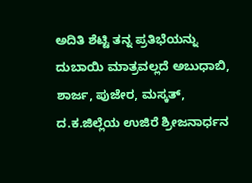ಅದಿತಿ ಶೆಟ್ಟಿ ತನ್ನ ಪ್ರತಿಭೆಯನ್ನು ದುಬಾಯಿ ಮಾತ್ರವಲ್ಲದೆ ಅಬುಧಾಬಿ, ಶಾರ್ಜ, ಪುಜೇರ, ಮಸ್ಕತ್, ದ.ಕ.ಜಿಲ್ಲೆಯ ಉಜಿರೆ ಶ್ರೀಜನಾರ್ಧನ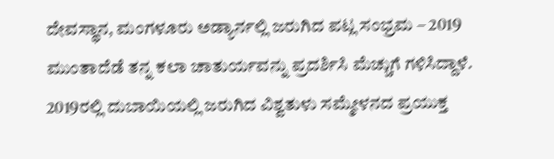ದೇವಸ್ಥಾನ, ಮಂಗಳೂರು ಅಡ್ಯಾರ್ನಲ್ಲಿ ಜರುಗಿದ ಪಟ್ಲ ಸಂಭ್ರಮ – 2019 ಮುಂತಾದೆಡೆ ತನ್ನ ಕಲಾ ಚಾತುರ್ಯವನ್ನು ಪ್ರದರ್ಶಿಸಿ ಮೆಚ್ಚುಗೆ ಗಳಿಸಿದ್ದಾಳೆ. 2019ರಲ್ಲಿ ದುಬಾಯಿಯಲ್ಲಿ ಜರುಗಿದ ವಿಶ್ವತುಳು ಸಮ್ಮೇಳನದ ಪ್ರಯುಕ್ತ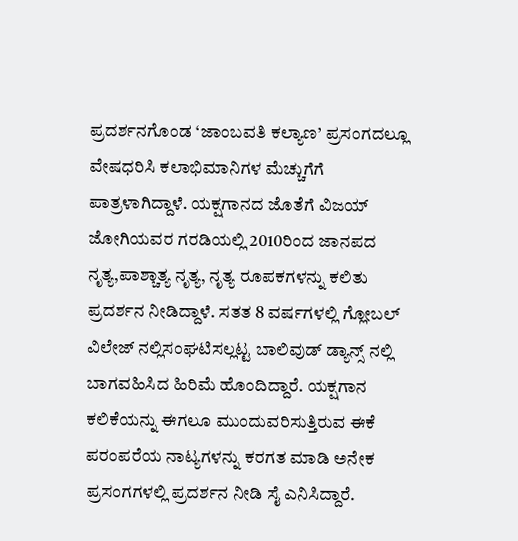ಪ್ರದರ್ಶನಗೊಂಡ ‘ಜಾಂಬವತಿ ಕಲ್ಯಾಣ’ ಪ್ರಸಂಗದಲ್ಲೂ ವೇಷಧರಿಸಿ ಕಲಾಭಿಮಾನಿಗಳ ಮೆಚ್ಚುಗೆಗೆ ಪಾತ್ರಳಾಗಿದ್ದಾಳೆ. ಯಕ್ಷಗಾನದ ಜೊತೆಗೆ ವಿಜಯ್ ಜೋಗಿಯವರ ಗರಡಿಯಲ್ಲಿ 2010ರಿಂದ ಜಾನಪದ ನೃತ್ಯ,ಪಾಶ್ಚಾತ್ಯ ನೃತ್ಯ, ನೃತ್ಯ ರೂಪಕಗಳನ್ನು ಕಲಿತು ಪ್ರದರ್ಶನ ನೀಡಿದ್ದಾಳೆ. ಸತತ 8 ವರ್ಷಗಳಲ್ಲಿ ಗ್ಲೋಬಲ್ ವಿಲೇಜ್ ನಲ್ಲಿಸಂಘಟಿಸಲ್ಲಟ್ಟ ಬಾಲಿವುಡ್ ಡ್ಯಾನ್ಸ್ ನಲ್ಲಿ ಬಾಗವಹಿಸಿದ ಹಿರಿಮೆ ಹೊಂದಿದ್ದಾರೆ. ಯಕ್ಷಗಾನ ಕಲಿಕೆಯನ್ನು ಈಗಲೂ ಮುಂದುವರಿಸುತ್ತಿರುವ ಈಕೆ ಪರಂಪರೆಯ ನಾಟ್ಯಗಳನ್ನು ಕರಗತ ಮಾಡಿ ಅನೇಕ ಪ್ರಸಂಗಗಳಲ್ಲಿ ಪ್ರದರ್ಶನ ನೀಡಿ ಸೈ ಎನಿಸಿದ್ದಾರೆ.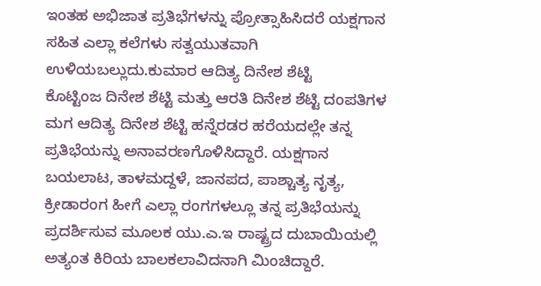ಇಂತಹ ಅಭಿಜಾತ ಪ್ರತಿಭೆಗಳನ್ನು ಪ್ರೋತ್ಸಾಹಿಸಿದರೆ ಯಕ್ಷಗಾನ ಸಹಿತ ಎಲ್ಲಾ ಕಲೆಗಳು ಸತ್ವಯುತವಾಗಿ ಉಳಿಯಬಲ್ಲುದು.ಕುಮಾರ ಆದಿತ್ಯ ದಿನೇಶ ಶೆಟ್ಟಿ
ಕೊಟ್ಟಿಂಜ ದಿನೇಶ ಶೆಟ್ಟಿ ಮತ್ತು ಆರತಿ ದಿನೇಶ ಶೆಟ್ಟಿ ದಂಪತಿಗಳ ಮಗ ಆದಿತ್ಯ ದಿನೇಶ ಶೆಟ್ಟಿ ಹನ್ನೆರಡರ ಹರೆಯದಲ್ಲೇ ತನ್ನ ಪ್ರತಿಭೆಯನ್ನು ಅನಾವರಣಗೊಳಿಸಿದ್ದಾರೆ. ಯಕ್ಷಗಾನ ಬಯಲಾಟ, ತಾಳಮದ್ದಳೆ, ಜಾನಪದ, ಪಾಶ್ಚಾತ್ಯ ನೃತ್ಯ, ಕ್ರೀಡಾರಂಗ ಹೀಗೆ ಎಲ್ಲಾ ರಂಗಗಳಲ್ಲೂ ತನ್ನ ಪ್ರತಿಭೆಯನ್ನು ಪ್ರದರ್ಶಿಸುವ ಮೂಲಕ ಯು.ಎ.ಇ ರಾಷ್ಟ್ರದ ದುಬಾಯಿಯಲ್ಲಿ ಅತ್ಯಂತ ಕಿರಿಯ ಬಾಲಕಲಾವಿದನಾಗಿ ಮಿಂಚಿದ್ದಾರೆ.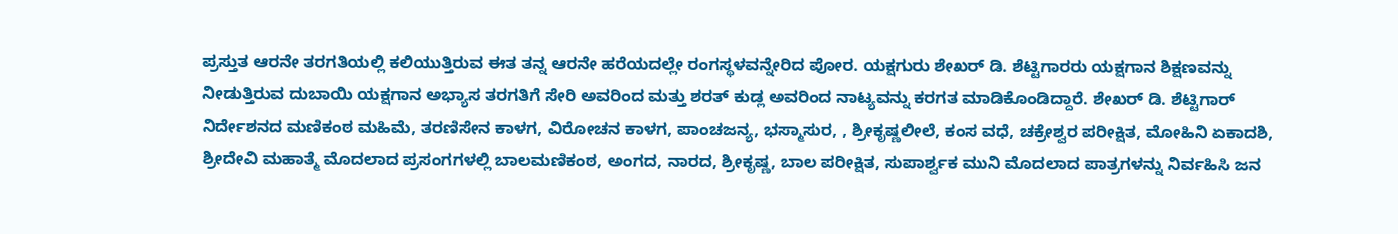ಪ್ರಸ್ತುತ ಆರನೇ ತರಗತಿಯಲ್ಲಿ ಕಲಿಯುತ್ತಿರುವ ಈತ ತನ್ನ ಆರನೇ ಹರೆಯದಲ್ಲೇ ರಂಗಸ್ಥಳವನ್ನೇರಿದ ಪೋರ. ಯಕ್ಷಗುರು ಶೇಖರ್ ಡಿ. ಶೆಟ್ಟಿಗಾರರು ಯಕ್ಷಗಾನ ಶಿಕ್ಷಣವನ್ನು ನೀಡುತ್ತಿರುವ ದುಬಾಯಿ ಯಕ್ಷಗಾನ ಅಭ್ಯಾಸ ತರಗತಿಗೆ ಸೇರಿ ಅವರಿಂದ ಮತ್ತು ಶರತ್ ಕುಡ್ಲ ಅವರಿಂದ ನಾಟ್ಯವನ್ನು ಕರಗತ ಮಾಡಿಕೊಂಡಿದ್ದಾರೆ. ಶೇಖರ್ ಡಿ. ಶೆಟ್ಟಿಗಾರ್ ನಿರ್ದೇಶನದ ಮಣಿಕಂಠ ಮಹಿಮೆ, ತರಣಿಸೇನ ಕಾಳಗ, ವಿರೋಚನ ಕಾಳಗ, ಪಾಂಚಜನ್ಯ, ಭಸ್ಮಾಸುರ, , ಶ್ರೀಕೃಷ್ಣಲೀಲೆ, ಕಂಸ ವಧೆ, ಚಕ್ರೇಶ್ವರ ಪರೀಕ್ಷಿತ, ಮೋಹಿನಿ ಏಕಾದಶಿ, ಶ್ರೀದೇವಿ ಮಹಾತ್ಮೆ ಮೊದಲಾದ ಪ್ರಸಂಗಗಳಲ್ಲಿ ಬಾಲಮಣಿಕಂಠ, ಅಂಗದ, ನಾರದ, ಶ್ರೀಕೃಷ್ಣ, ಬಾಲ ಪರೀಕ್ಷಿತ, ಸುಪಾರ್ಶ್ವಕ ಮುನಿ ಮೊದಲಾದ ಪಾತ್ರಗಳನ್ನು ನಿರ್ವಹಿಸಿ ಜನ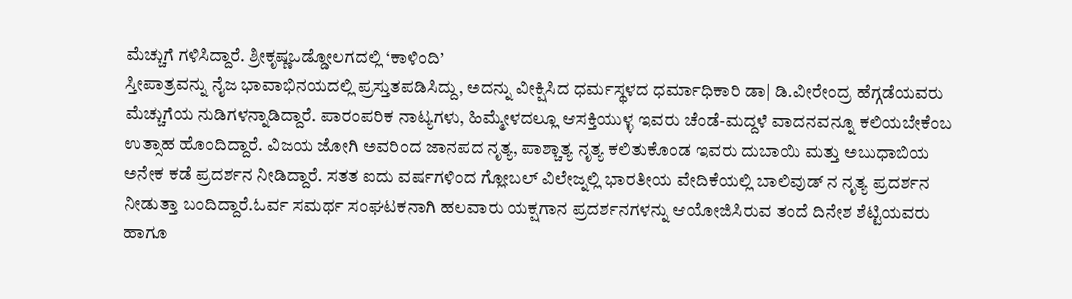ಮೆಚ್ಚುಗೆ ಗಳಿಸಿದ್ದಾರೆ. ಶ್ರೀಕೃಷ್ಣಒಡ್ಡೋಲಗದಲ್ಲಿ ‘ಕಾಳಿಂದಿ’
ಸ್ತೀಪಾತ್ರವನ್ನು ನೈಜ ಭಾವಾಭಿನಯದಲ್ಲಿ ಪ್ರಸ್ತುತಪಡಿಸಿದ್ದು, ಅದನ್ನು ವೀಕ್ಷಿಸಿದ ಧರ್ಮಸ್ಥಳದ ಧರ್ಮಾಧಿಕಾರಿ ಡಾ| ಡಿ.ವೀರೇಂದ್ರ ಹೆಗ್ಗಡೆಯವರು ಮೆಚ್ಚುಗೆಯ ನುಡಿಗಳನ್ನಾಡಿದ್ದಾರೆ. ಪಾರಂಪರಿಕ ನಾಟ್ಯಗಳು, ಹಿಮ್ಮೇಳದಲ್ಲೂ ಆಸಕ್ತಿಯುಳ್ಳ ಇವರು ಚೆಂಡೆ-ಮದ್ದಳೆ ವಾದನವನ್ನೂ ಕಲಿಯಬೇಕೆಂಬ ಉತ್ಸಾಹ ಹೊಂದಿದ್ದಾರೆ. ವಿಜಯ ಜೋಗಿ ಅವರಿಂದ ಜಾನಪದ ನೃತ್ಯ, ಪಾಶ್ಚಾತ್ಯ ನೃತ್ಯ ಕಲಿತುಕೊಂಡ ಇವರು ದುಬಾಯಿ ಮತ್ತು ಅಬುಧಾಬಿಯ ಅನೇಕ ಕಡೆ ಪ್ರದರ್ಶನ ನೀಡಿದ್ದಾರೆ. ಸತತ ಐದು ವರ್ಷಗಳಿಂದ ಗ್ಲೋಬಲ್ ವಿಲೇಜ್ನಲ್ಲಿ ಭಾರತೀಯ ವೇದಿಕೆಯಲ್ಲಿ ಬಾಲಿವುಡ್ ನ ನೃತ್ಯ ಪ್ರದರ್ಶನ ನೀಡುತ್ತಾ ಬಂದಿದ್ದಾರೆ.ಓರ್ವ ಸಮರ್ಥ ಸಂಘಟಕನಾಗಿ ಹಲವಾರು ಯಕ್ಷಗಾನ ಪ್ರದರ್ಶನಗಳನ್ನು ಆಯೋಜಿಸಿರುವ ತಂದೆ ದಿನೇಶ ಶೆಟ್ಟಿಯವರು ಹಾಗೂ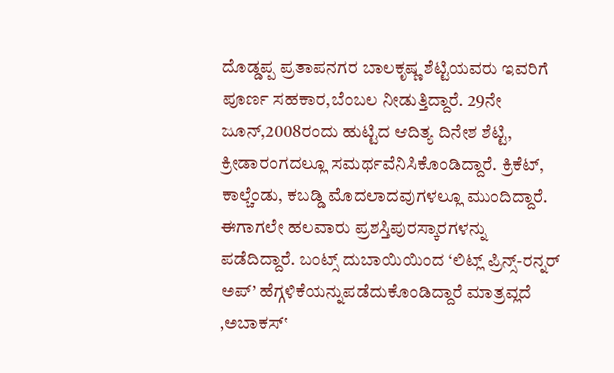ದೊಡ್ಡಪ್ಪ ಪ್ರತಾಪನಗರ ಬಾಲಕೃಷ್ಣ ಶೆಟ್ಟಿಯವರು ಇವರಿಗೆ ಪೂರ್ಣ ಸಹಕಾರ,ಬೆಂಬಲ ನೀಡುತ್ತಿದ್ದಾರೆ. 29ನೇ ಜೂನ್,2008ರಂದು ಹುಟ್ಟಿದ ಆದಿತ್ಯ ದಿನೇಶ ಶೆಟ್ಟಿ, ಕ್ರೀಡಾರಂಗದಲ್ಲೂ ಸಮರ್ಥವೆನಿಸಿಕೊಂಡಿದ್ದಾರೆ. ಕ್ರಿಕೆಟ್, ಕಾಲ್ಚೆಂಡು, ಕಬಡ್ಡಿ ಮೊದಲಾದವುಗಳಲ್ಲೂ ಮುಂದಿದ್ದಾರೆ. ಈಗಾಗಲೇ ಹಲವಾರು ಪ್ರಶಸ್ತಿಪುರಸ್ಕಾರಗಳನ್ನು ಪಡೆದಿದ್ದಾರೆ. ಬಂಟ್ಸ್ ದುಬಾಯಿಯಿಂದ ‘ಲಿಟ್ಲ್ ಪ್ರಿನ್ಸ್-ರನ್ನರ್ ಅಪ್’ ಹೆಗ್ಗಳಿಕೆಯನ್ನುಪಡೆದುಕೊಂಡಿದ್ದಾರೆ ಮಾತ್ರವ್ಲದೆ ‚ಅಬಾಕಸ್‛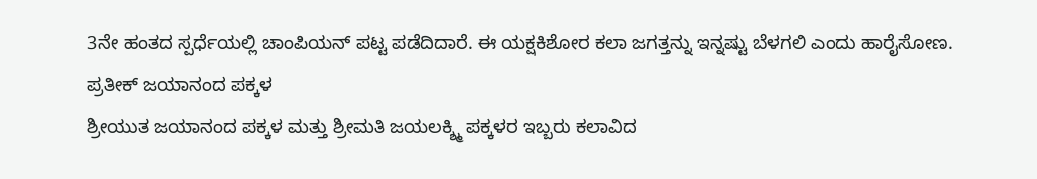3ನೇ ಹಂತದ ಸ್ಪರ್ಧೆಯಲ್ಲಿ ಚಾಂಪಿಯನ್ ಪಟ್ಟ ಪಡೆದಿದಾರೆ. ಈ ಯಕ್ಷಕಿಶೋರ ಕಲಾ ಜಗತ್ತನ್ನು ಇನ್ನಷ್ಟು ಬೆಳಗಲಿ ಎಂದು ಹಾರೈಸೋಣ.
ಪ್ರತೀಕ್ ಜಯಾನಂದ ಪಕ್ಕಳ
ಶ್ರೀಯುತ ಜಯಾನಂದ ಪಕ್ಕಳ ಮತ್ತು ಶ್ರೀಮತಿ ಜಯಲಕ್ಶ್ಮಿ ಪಕ್ಕಳರ ಇಬ್ಬರು ಕಲಾವಿದ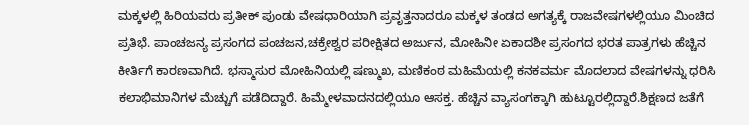ಮಕ್ಕಳಲ್ಲಿ ಹಿರಿಯವರು ಪ್ರತೀಕ್ ಪುಂಡು ವೇಷಧಾರಿಯಾಗಿ ಪ್ರವೃತ್ತನಾದರೂ ಮಕ್ಕಳ ತಂಡದ ಅಗತ್ಯಕ್ಕೆ ರಾಜವೇಷಗಳಲ್ಲಿಯೂ ಮಿಂಚಿದ ಪ್ರತಿಭೆ. ಪಾಂಚಜನ್ಯ ಪ್ರಸಂಗದ ಪಂಚಜನ,ಚಕ್ರೇಶ್ವರ ಪರೀಕ್ಷಿತದ ಅರ್ಜುನ, ಮೋಹಿನೀ ಏಕಾದಶೀ ಪ್ರಸಂಗದ ಭರತ ಪಾತ್ರಗಳು ಹೆಚ್ಚಿನ ಕೀರ್ತಿಗೆ ಕಾರಣವಾಗಿದೆ. ಭಸ್ಮಾಸುರ ಮೋಹಿನಿಯಲ್ಲಿ ಷಣ್ಮುಖ, ಮಣಿಕಂಠ ಮಹಿಮೆಯಲ್ಲಿ ಕನಕವರ್ಮ ಮೊದಲಾದ ವೇಷಗಳನ್ನು ಧರಿಸಿ ಕಲಾಭಿಮಾನಿಗಳ ಮೆಚ್ಚುಗೆ ಪಡೆದಿದ್ದಾರೆ. ಹಿಮ್ಮೇಳವಾದನದಲ್ಲಿಯೂ ಆಸಕ್ತ. ಹೆಚ್ಚಿನ ವ್ಯಾಸಂಗಕ್ಕಾಗಿ ಹುಟ್ಟೂರಲ್ಲಿದ್ದಾರೆ.ಶಿಕ್ಷಣದ ಜತೆಗೆ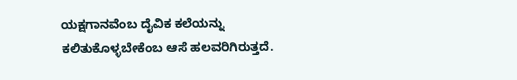ಯಕ್ಷಗಾನವೆಂಬ ದೈವಿಕ ಕಲೆಯನ್ನು ಕಲಿತುಕೊಳ್ಳಬೇಕೆಂಬ ಆಸೆ ಹಲವರಿಗಿರುತ್ತದೆ.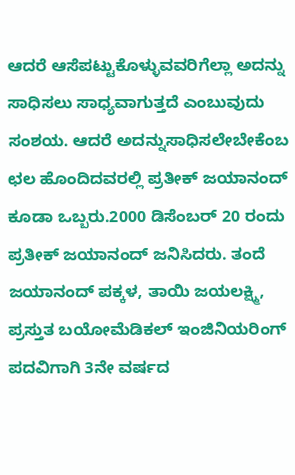ಆದರೆ ಆಸೆಪಟ್ಟುಕೊಳ್ಳುವವರಿಗೆಲ್ಲಾ ಅದನ್ನು ಸಾಧಿಸಲು ಸಾಧ್ಯವಾಗುತ್ತದೆ ಎಂಬುವುದು ಸಂಶಯ. ಆದರೆ ಅದನ್ನುಸಾಧಿಸಲೇಬೇಕೆಂಬ ಛಲ ಹೊಂದಿದವರಲ್ಲಿ ಪ್ರತೀಕ್ ಜಯಾನಂದ್ ಕೂಡಾ ಒಬ್ಬರು.2000 ಡಿಸೆಂಬರ್ 20 ರಂದು ಪ್ರತೀಕ್ ಜಯಾನಂದ್ ಜನಿಸಿದರು. ತಂದೆ ಜಯಾನಂದ್ ಪಕ್ಕಳ, ತಾಯಿ ಜಯಲಕ್ಷ್ಮಿ, ಪ್ರಸ್ತುತ ಬಯೋಮೆಡಿಕಲ್ ಇಂಜಿನಿಯರಿಂಗ್ ಪದವಿಗಾಗಿ 3ನೇ ವರ್ಷದ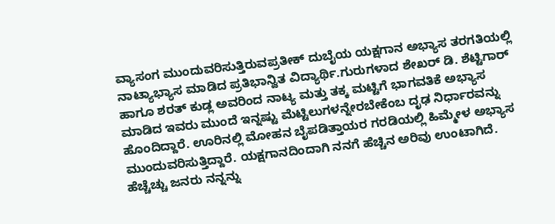ವ್ಯಾಸಂಗ ಮುಂದುವರಿಸುತ್ತಿರುವಪ್ರತೀಕ್ ದುಬೈಯ ಯಕ್ಷಗಾನ ಅಭ್ಯಾಸ ತರಗತಿಯಲ್ಲಿ ನಾಟ್ಯಾಭ್ಯಾಸ ಮಾಡಿದ ಪ್ರತಿಭಾನ್ವಿತ ವಿದ್ಯಾರ್ಥಿ.ಗುರುಗಳಾದ ಶೇಖರ್ ಡಿ. ಶೆಟ್ಟಿಗಾರ್ ಹಾಗೂ ಶರತ್ ಕುಡ್ಲ ಅವರಿಂದ ನಾಟ್ಯ ಮತ್ತು ತಕ್ಕ ಮಟ್ಟಿಗೆ ಭಾಗವತಿಕೆ ಅಭ್ಯಾಸ ಮಾಡಿದ ಇವರು ಮುಂದೆ ಇನ್ನಷ್ಟು ಮೆಟ್ಟಿಲುಗಳನ್ನೇರಬೇಕೆಂಬ ದೃಢ ನಿರ್ಧಾರವನ್ನು ಹೊಂದಿದ್ದಾರೆ. ಊರಿನಲ್ಲಿ ಮೋಹನ ಬೈಪಡಿತ್ತಾಯರ ಗರಡಿಯಲ್ಲಿ ಹಿಮ್ಮೇಳ ಅಭ್ಯಾಸ ಮುಂದುವರಿಸುತ್ತಿದ್ದಾರೆ. ಯಕ್ಷಗಾನದಿಂದಾಗಿ ನನಗೆ ಹೆಚ್ಚಿನ ಅರಿವು ಉಂಟಾಗಿದೆ. ಹೆಚ್ಚೆಚ್ಚು ಜನರು ನನ್ನನ್ನು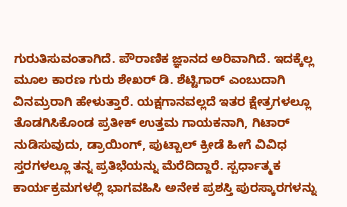ಗುರುತಿಸುವಂತಾಗಿದೆ. ಪೌರಾಣಿಕ ಜ್ಞಾನದ ಅರಿವಾಗಿದೆ. ಇದಕ್ಕೆಲ್ಲ ಮೂಲ ಕಾರಣ ಗುರು ಶೇಖರ್ ಡಿ. ಶೆಟ್ಟಿಗಾರ್ ಎಂಬುದಾಗಿ ವಿನಮ್ರರಾಗಿ ಹೇಳುತ್ತಾರೆ. ಯಕ್ಷಗಾನವಲ್ಲದೆ ಇತರ ಕ್ಷೇತ್ರಗಳಲ್ಲೂ ತೊಡಗಿಸಿಕೊಂಡ ಪ್ರತೀಕ್ ಉತ್ತಮ ಗಾಯಕನಾಗಿ, ಗಿಟಾರ್ ನುಡಿಸುವುದು, ಡ್ರಾಯಿಂಗ್, ಪುಟ್ಬಾಲ್ ಕ್ರೀಡೆ ಹೀಗೆ ವಿವಿಧ ಸ್ತರಗಳಲ್ಲೂ ತನ್ನ ಪ್ರತಿಭೆಯನ್ನು ಮೆರೆದಿದ್ದಾರೆ. ಸ್ಪರ್ಧಾತ್ಮಕ ಕಾರ್ಯಕ್ರಮಗಳಲ್ಲಿ ಭಾಗವಹಿಸಿ ಅನೇಕ ಪ್ರಶಸ್ತಿ ಪುರಸ್ಕಾರಗಳನ್ನು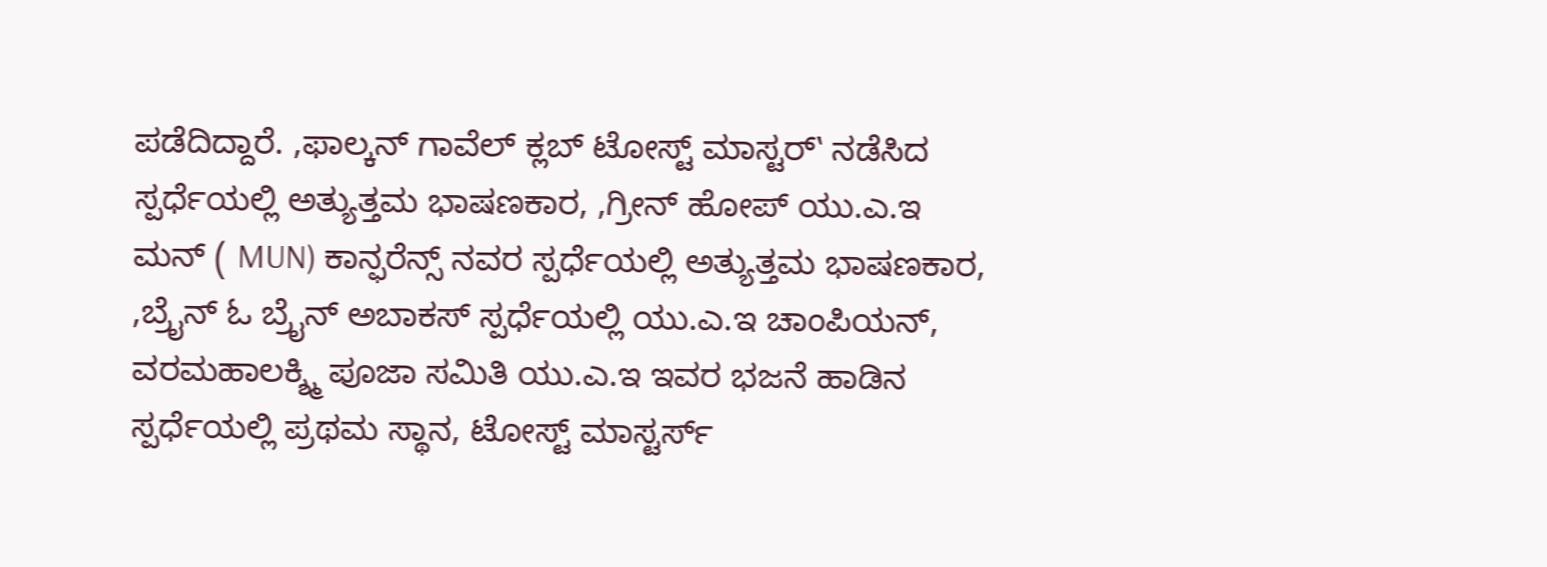ಪಡೆದಿದ್ದಾರೆ. ‚ಫಾಲ್ಕನ್ ಗಾವೆಲ್ ಕ್ಲಬ್ ಟೋಸ್ಟ್ ಮಾಸ್ಟರ್‛ ನಡೆಸಿದ ಸ್ಪರ್ಧೆಯಲ್ಲಿ ಅತ್ಯುತ್ತಮ ಭಾಷಣಕಾರ, ‚ಗ್ರೀನ್ ಹೋಪ್ ಯು.ಎ.ಇ ಮನ್ ( MUN) ಕಾನ್ಫರೆನ್ಸ್ ನವರ ಸ್ಪರ್ಧೆಯಲ್ಲಿ ಅತ್ಯುತ್ತಮ ಭಾಷಣಕಾರ, ‚ಬ್ರೈನ್ ಓ ಬ್ರೈನ್ ಅಬಾಕಸ್ ಸ್ಪರ್ಧೆಯಲ್ಲಿ ಯು.ಎ.ಇ ಚಾಂಪಿಯನ್, ವರಮಹಾಲಕ್ಶ್ಮಿ ಪೂಜಾ ಸಮಿತಿ ಯು.ಎ.ಇ ಇವರ ಭಜನೆ ಹಾಡಿನ ಸ್ಪರ್ಧೆಯಲ್ಲಿ ಪ್ರಥಮ ಸ್ಥಾನ, ಟೋಸ್ಟ್ ಮಾಸ್ಟರ್ಸ್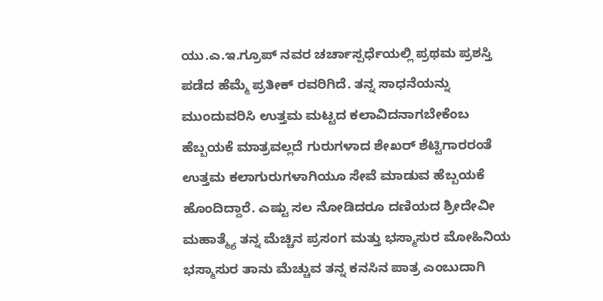ಯು.ಎ.ಇ.ಗ್ರೂಪ್ ನವರ ಚರ್ಚಾಸ್ಪರ್ಧೆಯಲ್ಲಿ ಪ್ರಥಮ ಪ್ರಶಸ್ತಿ ಪಡೆದ ಹೆಮ್ಮೆ ಪ್ರತೀಕ್ ರವರಿಗಿದೆ. ತನ್ನ ಸಾಧನೆಯನ್ನು ಮುಂದುವರಿಸಿ ಉತ್ತಮ ಮಟ್ಟದ ಕಲಾವಿದನಾಗಬೇಕೆಂಬ ಹೆಬ್ಬಯಕೆ ಮಾತ್ರವಲ್ಲದೆ ಗುರುಗಳಾದ ಶೇಖರ್ ಶೆಟ್ಟಿಗಾರರಂತೆ ಉತ್ತಮ ಕಲಾಗುರುಗಳಾಗಿಯೂ ಸೇವೆ ಮಾಡುವ ಹೆಬ್ಬಯಕೆ ಹೊಂದಿದ್ದಾರೆ. ಎಷ್ಟು ಸಲ ನೋಡಿದರೂ ದಣಿಯದ ಶ್ರೀದೇವೀ ಮಹಾತ್ಮ್ಯೆ ತನ್ನ ಮೆಚ್ಚಿನ ಪ್ರಸಂಗ ಮತ್ತು ಭಸ್ಮಾಸುರ ಮೋಹಿನಿಯ ಭಸ್ಮಾಸುರ ತಾನು ಮೆಚ್ಚುವ ತನ್ನ ಕನಸಿನ ಪಾತ್ರ ಎಂಬುದಾಗಿ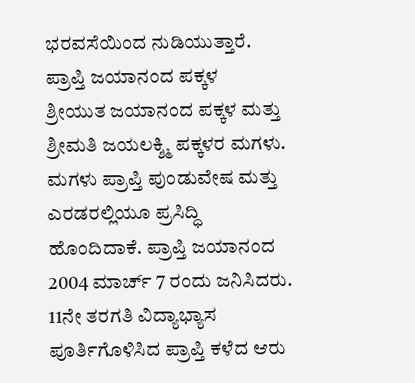ಭರವಸೆಯಿಂದ ನುಡಿಯುತ್ತಾರೆ.
ಪ್ರಾಪ್ತಿ ಜಯಾನಂದ ಪಕ್ಕಳ
ಶ್ರೀಯುತ ಜಯಾನಂದ ಪಕ್ಕಳ ಮತ್ತು ಶ್ರೀಮತಿ ಜಯಲಕ್ಶ್ಮಿ ಪಕ್ಕಳರ ಮಗಳು. ಮಗಳು ಪ್ರಾಪ್ತಿ ಪುಂಡುವೇಷ ಮತ್ತು ಎರಡರಲ್ಲಿಯೂ ಪ್ರಸಿದ್ಧಿ ಹೊಂದಿದಾಕೆ. ಪ್ರಾಪ್ತಿ ಜಯಾನಂದ 2004 ಮಾರ್ಚ್ 7 ರಂದು ಜನಿಸಿದರು. 11ನೇ ತರಗತಿ ವಿದ್ಯಾಭ್ಯಾಸ ಪೂರ್ತಿಗೊಳಿಸಿದ ಪ್ರಾಪ್ತಿ ಕಳೆದ ಆರು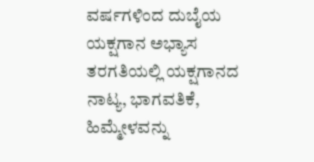ವರ್ಷಗಳಿಂದ ದುಬೈಯ ಯಕ್ಷಗಾನ ಅಭ್ಯಾಸ ತರಗತಿಯಲ್ಲಿ ಯಕ್ಷಗಾನದ ನಾಟ್ಯ, ಭಾಗವತಿಕೆ, ಹಿಮ್ಮೇಳವನ್ನು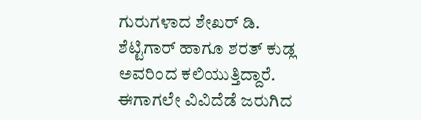ಗುರುಗಳಾದ ಶೇಖರ್ ಡಿ. ಶೆಟ್ಟಿಗಾರ್ ಹಾಗೂ ಶರತ್ ಕುಡ್ಲ ಅವರಿಂದ ಕಲಿಯುತ್ತಿದ್ದಾರೆ. ಈಗಾಗಲೇ ವಿವಿದೆಡೆ ಜರುಗಿದ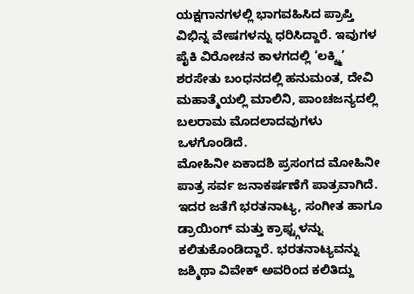ಯಕ್ಷಗಾನಗಳಲ್ಲಿ ಭಾಗವಹಿಸಿದ ಪ್ರಾಪ್ತಿ ವಿಭಿನ್ನ ವೇಷಗಳನ್ನು ಧರಿಸಿದ್ದಾರೆ. ಇವುಗಳ ಪೈಕಿ ವಿರೋಚನ ಕಾಳಗದಲ್ಲಿ ‘ಲಕ್ಶ್ಮಿ’ ಶರಸೇತು ಬಂಧನದಲ್ಲಿ ಹನುಮಂತ, ದೇವಿ ಮಹಾತ್ಮೆಯಲ್ಲಿ ಮಾಲಿನಿ, ಪಾಂಚಜನ್ಯದಲ್ಲಿ ಬಲರಾಮ ಮೊದಲಾದವುಗಳು ಒಳಗೊಂಡಿದೆ.
ಮೋಹಿನೀ ಏಕಾದಶಿ ಪ್ರಸಂಗದ ಮೋಹಿನೀ ಪಾತ್ರ ಸರ್ವ ಜನಾಕರ್ಷಣೆಗೆ ಪಾತ್ರವಾಗಿದೆ. ಇದರ ಜತೆಗೆ ಭರತನಾಟ್ಯ, ಸಂಗೀತ ಹಾಗೂ ಡ್ರಾಯಿಂಗ್ ಮತ್ತು ಕ್ರಾಫ್ಟ್ಗಳನ್ನು ಕಲಿತುಕೊಂಡಿದ್ದಾರೆ. ಭರತನಾಟ್ಯವನ್ನು ಜಶ್ಮಿಥಾ ವಿವೇಕ್ ಅವರಿಂದ ಕಲಿತಿದ್ದು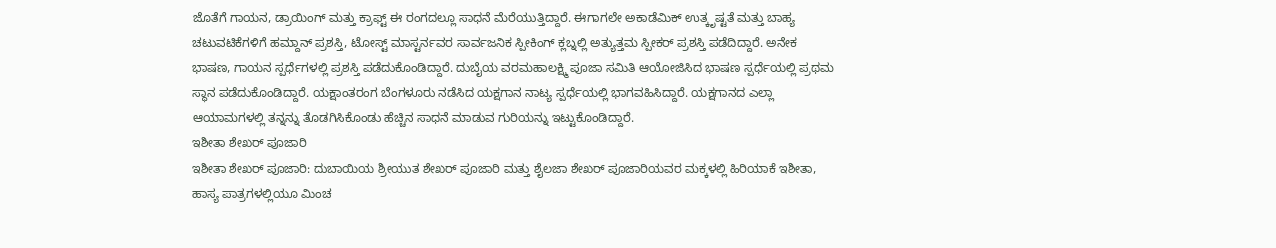ಜೊತೆಗೆ ಗಾಯನ, ಡ್ರಾಯಿಂಗ್ ಮತ್ತು ಕ್ರಾಫ್ಟ್ ಈ ರಂಗದಲ್ಲೂ ಸಾಧನೆ ಮೆರೆಯುತ್ತಿದ್ದಾರೆ. ಈಗಾಗಲೇ ಅಕಾಡೆಮಿಕ್ ಉತ್ಕೃಷ್ಟತೆ ಮತ್ತು ಬಾಹ್ಯ ಚಟುವಟಿಕೆಗಳಿಗೆ ಹಮ್ದಾನ್ ಪ್ರಶಸ್ತಿ, ಟೋಸ್ಟ್ ಮಾಸ್ಟರ್ನವರ ಸಾರ್ವಜನಿಕ ಸ್ಪೀಕಿಂಗ್ ಕ್ಲಬ್ನಲ್ಲಿ ಅತ್ಯುತ್ತಮ ಸ್ಪೀಕರ್ ಪ್ರಶಸ್ತಿ ಪಡೆದಿದ್ದಾರೆ. ಅನೇಕ ಭಾಷಣ, ಗಾಯನ ಸ್ಪರ್ಧೆಗಳಲ್ಲಿ ಪ್ರಶಸ್ತಿ ಪಡೆದುಕೊಂಡಿದ್ದಾರೆ. ದುಬೈಯ ವರಮಹಾಲಕ್ಷ್ಮಿ ಪೂಜಾ ಸಮಿತಿ ಆಯೋಜಿಸಿದ ಭಾಷಣ ಸ್ಪರ್ಧೆಯಲ್ಲಿ ಪ್ರಥಮ ಸ್ಥಾನ ಪಡೆದುಕೊಂಡಿದ್ದಾರೆ. ಯಕ್ಷಾಂತರಂಗ ಬೆಂಗಳೂರು ನಡೆಸಿದ ಯಕ್ಷಗಾನ ನಾಟ್ಯ ಸ್ಪರ್ಧೆಯಲ್ಲಿ ಭಾಗವಹಿಸಿದ್ದಾರೆ. ಯಕ್ಷಗಾನದ ಎಲ್ಲಾ ಆಯಾಮಗಳಲ್ಲಿ ತನ್ನನ್ನು ತೊಡಗಿಸಿಕೊಂಡು ಹೆಚ್ಚಿನ ಸಾಧನೆ ಮಾಡುವ ಗುರಿಯನ್ನು ಇಟ್ಟುಕೊಂಡಿದ್ದಾರೆ.
ಇಶೀತಾ ಶೇಖರ್ ಪೂಜಾರಿ
ಇಶೀತಾ ಶೇಖರ್ ಪೂಜಾರಿ: ದುಬಾಯಿಯ ಶ್ರೀಯುತ ಶೇಖರ್ ಪೂಜಾರಿ ಮತ್ತು ಶೈಲಜಾ ಶೇಖರ್ ಪೂಜಾರಿಯವರ ಮಕ್ಕಳಲ್ಲಿ ಹಿರಿಯಾಕೆ ಇಶೀತಾ, ಹಾಸ್ಯ ಪಾತ್ರಗಳಲ್ಲಿಯೂ ಮಿಂಚ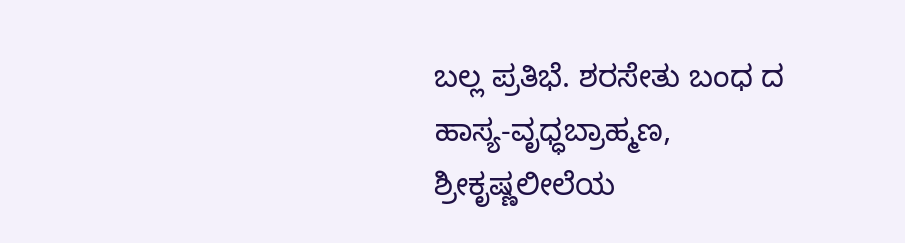ಬಲ್ಲ ಪ್ರತಿಭೆ. ಶರಸೇತು ಬಂಧ ದ ಹಾಸ್ಯ-ವೃಧ್ಧಬ್ರಾಹ್ಮಣ, ಶ್ರೀಕೃಷ್ಣಲೀಲೆಯ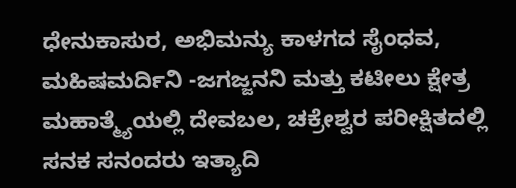ಧೇನುಕಾಸುರ, ಅಭಿಮನ್ಯು ಕಾಳಗದ ಸೈಂಧವ, ಮಹಿಷಮರ್ದಿನಿ -ಜಗಜ್ಜನನಿ ಮತ್ತು ಕಟೀಲು ಕ್ಷೇತ್ರ ಮಹಾತ್ಮ್ಯೆಯಲ್ಲಿ ದೇವಬಲ, ಚಕ್ರೇಶ್ವರ ಪರೀಕ್ಷಿತದಲ್ಲಿ ಸನಕ ಸನಂದರು ಇತ್ಯಾದಿ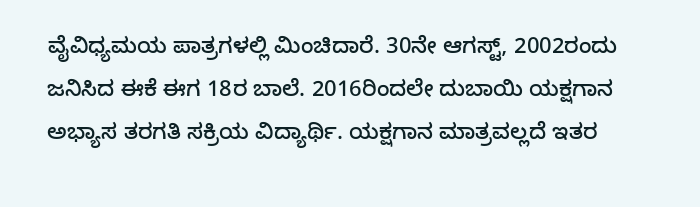ವೈವಿಧ್ಯಮಯ ಪಾತ್ರಗಳಲ್ಲಿ ಮಿಂಚಿದಾರೆ. 30ನೇ ಆಗಸ್ಟ್, 2002ರಂದು ಜನಿಸಿದ ಈಕೆ ಈಗ 18ರ ಬಾಲೆ. 2016ರಿಂದಲೇ ದುಬಾಯಿ ಯಕ್ಷಗಾನ ಅಭ್ಯಾಸ ತರಗತಿ ಸಕ್ರಿಯ ವಿದ್ಯಾರ್ಥಿ. ಯಕ್ಷಗಾನ ಮಾತ್ರವಲ್ಲದೆ ಇತರ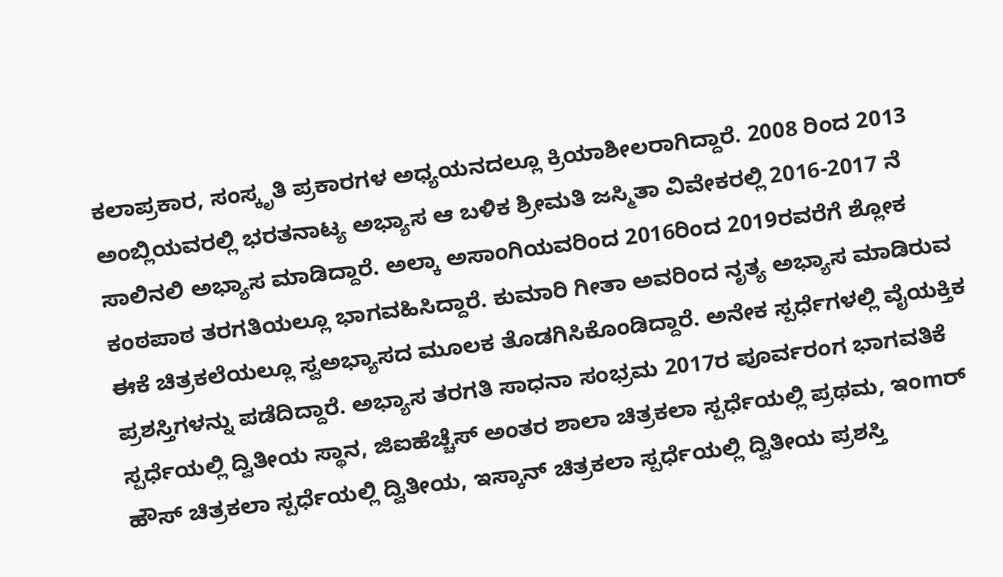ಕಲಾಪ್ರಕಾರ, ಸಂಸ್ಕೃತಿ ಪ್ರಕಾರಗಳ ಅಧ್ಯಯನದಲ್ಲೂ ಕ್ರಿಯಾಶೀಲರಾಗಿದ್ದಾರೆ. 2008 ರಿಂದ 2013 ಅಂಬ್ಲಿಯವರಲ್ಲಿ ಭರತನಾಟ್ಯ ಅಭ್ಯಾಸ ಆ ಬಳಿಕ ಶ್ರೀಮತಿ ಜಸ್ಮಿತಾ ವಿವೇಕರಲ್ಲಿ 2016-2017 ನೆ ಸಾಲಿನಲಿ ಅಭ್ಯಾಸ ಮಾಡಿದ್ದಾರೆ. ಅಲ್ಕಾ ಅಸಾಂಗಿಯವರಿಂದ 2016ರಿಂದ 2019ರವರೆಗೆ ಶ್ಲೋಕ ಕಂಠಪಾಠ ತರಗತಿಯಲ್ಲೂ ಭಾಗವಹಿಸಿದ್ದಾರೆ. ಕುಮಾರಿ ಗೀತಾ ಅವರಿಂದ ನೃತ್ಯ ಅಭ್ಯಾಸ ಮಾಡಿರುವ ಈಕೆ ಚಿತ್ರಕಲೆಯಲ್ಲೂ ಸ್ವಅಭ್ಯಾಸದ ಮೂಲಕ ತೊಡಗಿಸಿಕೊಂಡಿದ್ದಾರೆ. ಅನೇಕ ಸ್ಪರ್ಧೆಗಳಲ್ಲಿ ವೈಯಕ್ತಿಕ ಪ್ರಶಸ್ತಿಗಳನ್ನು ಪಡೆದಿದ್ದಾರೆ. ಅಭ್ಯಾಸ ತರಗತಿ ಸಾಧನಾ ಸಂಭ್ರಮ 2017ರ ಪೂರ್ವರಂಗ ಭಾಗವತಿಕೆ ಸ್ಪರ್ಧೆಯಲ್ಲಿ ದ್ವಿತೀಯ ಸ್ಥಾನ, ಜಿಐಹೆಚ್ಚೆಸ್ ಅಂತರ ಶಾಲಾ ಚಿತ್ರಕಲಾ ಸ್ಪರ್ಧೆಯಲ್ಲಿ ಪ್ರಥಮ, ಇಂmರ್ ಹೌಸ್ ಚಿತ್ರಕಲಾ ಸ್ಪರ್ಧೆಯಲ್ಲಿ ದ್ವಿತೀಯ, ಇಸ್ಕಾನ್ ಚಿತ್ರಕಲಾ ಸ್ಪರ್ಧೆಯಲ್ಲಿ ದ್ವಿತೀಯ ಪ್ರಶಸ್ತಿ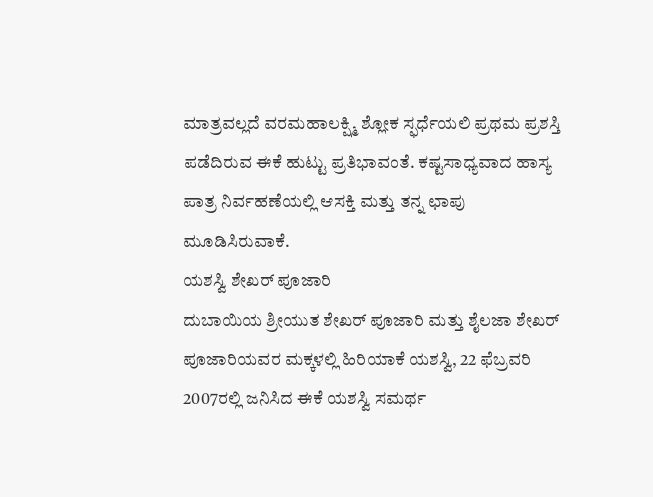ಮಾತ್ರವಲ್ಲದೆ ವರಮಹಾಲಕ್ಷ್ಮಿ ಶ್ಲೋಕ ಸ್ಫರ್ಧೆಯಲಿ ಪ್ರಥಮ ಪ್ರಶಸ್ತಿ ಪಡೆದಿರುವ ಈಕೆ ಹುಟ್ಟು ಪ್ರತಿಭಾವಂತೆ. ಕಷ್ಟಸಾಧ್ಯವಾದ ಹಾಸ್ಯ ಪಾತ್ರ ನಿರ್ವಹಣೆಯಲ್ಲಿ ಆಸಕ್ತಿ ಮತ್ತು ತನ್ನ ಛಾಪು ಮೂಡಿಸಿರುವಾಕೆ.
ಯಶಸ್ವಿ ಶೇಖರ್ ಪೂಜಾರಿ
ದುಬಾಯಿಯ ಶ್ರೀಯುತ ಶೇಖರ್ ಪೂಜಾರಿ ಮತ್ತು ಶೈಲಜಾ ಶೇಖರ್ ಪೂಜಾರಿಯವರ ಮಕ್ಕಳಲ್ಲಿ ಹಿರಿಯಾಕೆ ಯಶಸ್ವಿ, 22 ಫೆಬ್ರವರಿ 2007ರಲ್ಲಿ ಜನಿಸಿದ ಈಕೆ ಯಶಸ್ವಿ ಸಮರ್ಥ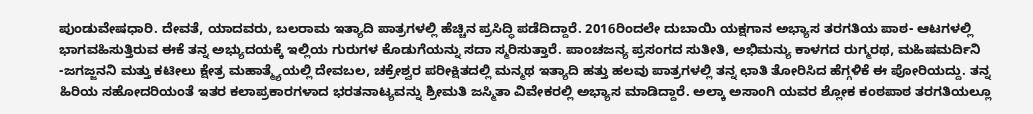ಪುಂಡುವೇಷಧಾರಿ. ದೇವತೆ, ಯಾದವರು, ಬಲರಾಮ ಇತ್ಯಾದಿ ಪಾತ್ರಗಳಲ್ಲಿ ಹೆಚ್ಚಿನ ಪ್ರಸಿದ್ಧಿ ಪಡೆದಿದ್ದಾರೆ. 2016ರಿಂದಲೇ ದುಬಾಯಿ ಯಕ್ಷಗಾನ ಅಭ್ಯಾಸ ತರಗತಿಯ ಪಾಠ- ಆಟಗಳಲ್ಲಿ ಭಾಗವಹಿಸುತ್ತಿರುವ ಈಕೆ ತನ್ನ ಅಭ್ಯುದಯಕ್ಕೆ ಇಲ್ಲಿಯ ಗುರುಗಳ ಕೊಡುಗೆಯನ್ನು ಸದಾ ಸ್ಮರಿಸುತ್ತಾರೆ. ಪಾಂಚಜನ್ಯ ಪ್ರಸಂಗದ ಸುತೀತಿ, ಅಭಿಮನ್ಯು ಕಾಳಗದ ರುಗ್ಮರಥ, ಮಹಿಷಮರ್ದಿನಿ -ಜಗಜ್ಜನನಿ ಮತ್ತು ಕಟೀಲು ಕ್ಷೇತ್ರ ಮಹಾತ್ಮ್ಯೆಯಲ್ಲಿ ದೇವಬಲ, ಚಕ್ರೇಶ್ವರ ಪರೀಕ್ಷಿತದಲ್ಲಿ ಮನ್ಮಥ ಇತ್ಯಾದಿ ಹತ್ತು ಹಲವು ಪಾತ್ರಗಳಲ್ಲಿ ತನ್ನ ಛಾತಿ ತೋರಿಸಿದ ಹೆಗ್ಗಳಿಕೆ ಈ ಪೋರಿಯದ್ದು. ತನ್ನ ಹಿರಿಯ ಸಹೋದರಿಯಂತೆ ಇತರ ಕಲಾಪ್ರಕಾರಗಳಾದ ಭರತನಾಟ್ಯವನ್ನು ಶ್ರೀಮತಿ ಜಸ್ಮಿತಾ ವಿವೇಕರಲ್ಲಿ ಅಭ್ಯಾಸ ಮಾಡಿದ್ದಾರೆ. ಅಲ್ಕಾ ಅಸಾಂಗಿ ಯವರ ಶ್ಲೋಕ ಕಂಠಪಾಠ ತರಗತಿಯಲ್ಲೂ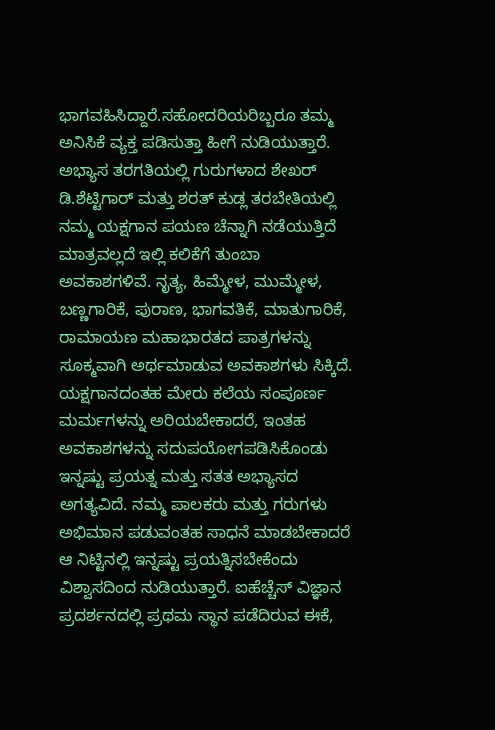ಭಾಗವಹಿಸಿದ್ದಾರೆ.ಸಹೋದರಿಯರಿಬ್ಬರೂ ತಮ್ಮ ಅನಿಸಿಕೆ ವ್ಯಕ್ತ ಪಡಿಸುತ್ತಾ ಹೀಗೆ ನುಡಿಯುತ್ತಾರೆ. ಅಭ್ಯಾಸ ತರಗತಿಯಲ್ಲಿ ಗುರುಗಳಾದ ಶೇಖರ್ ಡಿ.ಶೆಟ್ಟಿಗಾರ್ ಮತ್ತು ಶರತ್ ಕುಡ್ಲ ತರಬೇತಿಯಲ್ಲಿ ನಮ್ಮ ಯಕ್ಷಗಾನ ಪಯಣ ಚೆನ್ನಾಗಿ ನಡೆಯುತ್ತಿದೆ ಮಾತ್ರವಲ್ಲದೆ ಇಲ್ಲಿ ಕಲಿಕೆಗೆ ತುಂಬಾ ಅವಕಾಶಗಳಿವೆ. ನೃತ್ಯ, ಹಿಮ್ಮೇಳ, ಮುಮ್ಮೇಳ, ಬಣ್ಣಗಾರಿಕೆ, ಪುರಾಣ, ಭಾಗವತಿಕೆ, ಮಾತುಗಾರಿಕೆ, ರಾಮಾಯಣ ಮಹಾಭಾರತದ ಪಾತ್ರಗಳನ್ನು ಸೂಕ್ಮವಾಗಿ ಅರ್ಥಮಾಡುವ ಅವಕಾಶಗಳು ಸಿಕ್ಕಿದೆ. ಯಕ್ಷಗಾನದಂತಹ ಮೇರು ಕಲೆಯ ಸಂಪೂರ್ಣ ಮರ್ಮಗಳನ್ನು ಅರಿಯಬೇಕಾದರೆ, ಇಂತಹ ಅವಕಾಶಗಳನ್ನು ಸದುಪಯೋಗಪಡಿಸಿಕೊಂಡು ಇನ್ನಷ್ಟು ಪ್ರಯತ್ನ ಮತ್ತು ಸತತ ಅಭ್ಯಾಸದ ಅಗತ್ಯವಿದೆ. ನಮ್ಮ ಪಾಲಕರು ಮತ್ತು ಗರುಗಳು ಅಭಿಮಾನ ಪಡುವಂತಹ ಸಾಧನೆ ಮಾಡಬೇಕಾದರೆ ಆ ನಿಟ್ಟಿನಲ್ಲಿ ಇನ್ನಷ್ಟು ಪ್ರಯತ್ನಿಸಬೇಕೆಂದು ವಿಶ್ವಾಸದಿಂದ ನುಡಿಯುತ್ತಾರೆ. ಐಹೆಚ್ಚೆಸ್ ವಿಜ್ಞಾನ ಪ್ರದರ್ಶನದಲ್ಲಿ ಪ್ರಥಮ ಸ್ಥಾನ ಪಡೆದಿರುವ ಈಕೆ,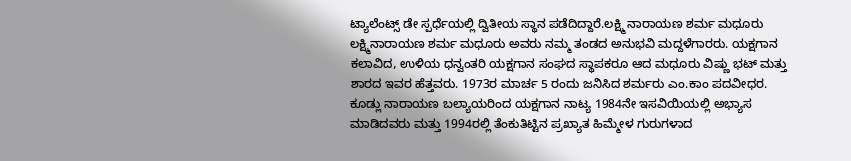ಟ್ಯಾಲೆಂಟ್ಸ್ ಡೇ ಸ್ಪರ್ಧೆಯಲ್ಲಿ ದ್ವಿತೀಯ ಸ್ಥಾನ ಪಡೆದಿದ್ದಾರೆ.ಲಕ್ಷ್ಮಿ ನಾರಾಯಣ ಶರ್ಮ ಮಧೂರು
ಲಕ್ಷ್ಮಿನಾರಾಯಣ ಶರ್ಮ ಮಧೂರು ಅವರು ನಮ್ಮ ತಂಡದ ಅನುಭವಿ ಮದ್ದಳೆಗಾರರು. ಯಕ್ಷಗಾನ ಕಲಾವಿದ, ಉಳಿಯ ಧನ್ವಂತರಿ ಯಕ್ಷಗಾನ ಸಂಘದ ಸ್ಥಾಪಕರೂ ಆದ ಮಧೂರು ವಿಷ್ಣು ಭಟ್ ಮತ್ತು ಶಾರದ ಇವರ ಹೆತ್ತವರು. 1973ರ ಮಾರ್ಚ 5 ರಂದು ಜನಿಸಿದ ಶರ್ಮರು ಎಂ.ಕಾಂ ಪದವೀಧರ. ಕೂಡ್ಲು ನಾರಾಯಣ ಬಲ್ಯಾಯರಿಂದ ಯಕ್ಷಗಾನ ನಾಟ್ಯ 1984ನೇ ಇಸವಿಯಿಯಲ್ಲಿ ಅಭ್ಯಾಸ ಮಾಡಿದವರು ಮತ್ತು 1994ರಲ್ಲಿ ತೆಂಕುತಿಟ್ಟಿನ ಪ್ರಖ್ಯಾತ ಹಿಮ್ಮೇಳ ಗುರುಗಳಾದ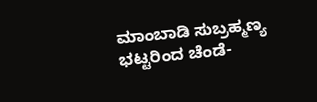ಮಾಂಬಾಡಿ ಸುಬ್ರಹ್ಮಣ್ಯ ಭಟ್ಟರಿಂದ ಚೆಂಡೆ-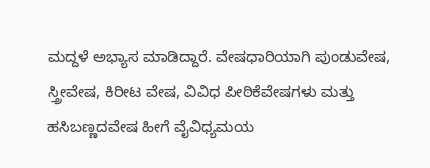ಮದ್ದಳೆ ಅಭ್ಯಾಸ ಮಾಡಿದ್ದಾರೆ. ವೇಷಧಾರಿಯಾಗಿ ಪುಂಡುವೇಷ, ಸ್ತ್ರೀವೇಷ, ಕಿರೀಟ ವೇಷ, ವಿವಿಧ ಪೀಠಿಕೆವೇಷಗಳು ಮತ್ತು ಹಸಿಬಣ್ಣದವೇಷ ಹೀಗೆ ವೈವಿಧ್ಯಮಯ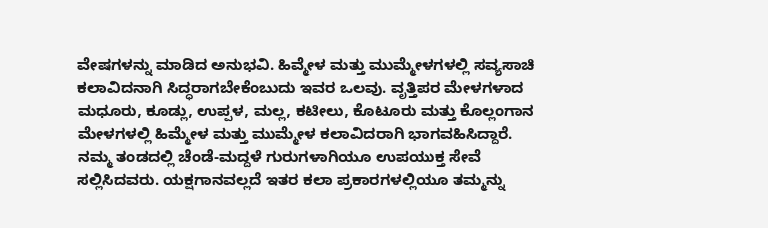ವೇಷಗಳನ್ನು ಮಾಡಿದ ಅನುಭವಿ. ಹಿವ್ಮೇಳ ಮತ್ತು ಮುಮ್ಮೇಳಗಳಲ್ಲಿ ಸವ್ಯಸಾಚಿ ಕಲಾವಿದನಾಗಿ ಸಿದ್ಧರಾಗಬೇಕೆಂಬುದು ಇವರ ಒಲವು. ವೃತ್ತಿಪರ ಮೇಳಗಳಾದ ಮಧೂರು, ಕೂಡ್ಲು, ಉಪ್ಪಳ, ಮಲ್ಲ, ಕಟೀಲು, ಕೊಟೂರು ಮತ್ತು ಕೊಲ್ಲಂಗಾನ ಮೇಳಗಳಲ್ಲಿ ಹಿಮ್ಮೇಳ ಮತ್ತು ಮುಮ್ಮೇಳ ಕಲಾವಿದರಾಗಿ ಭಾಗವಹಿಸಿದ್ದಾರೆ. ನಮ್ಮ ತಂಡದಲ್ಲಿ ಚೆಂಡೆ-ಮದ್ದಳೆ ಗುರುಗಳಾಗಿಯೂ ಉಪಯುಕ್ತ ಸೇವೆ ಸಲ್ಲಿಸಿದವರು. ಯಕ್ಷಗಾನವಲ್ಲದೆ ಇತರ ಕಲಾ ಪ್ರಕಾರಗಳಲ್ಲಿಯೂ ತಮ್ಮನ್ನು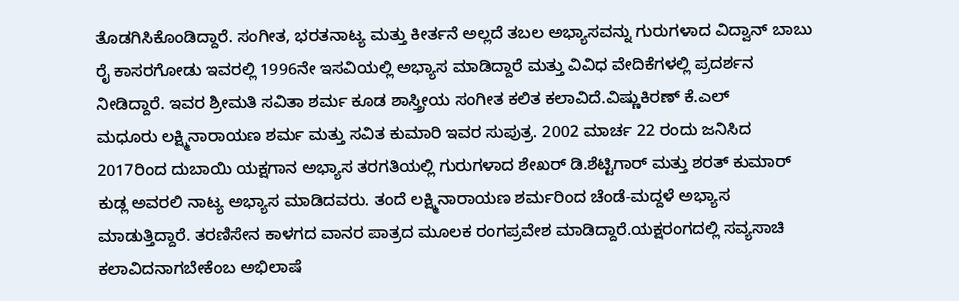ತೊಡಗಿಸಿಕೊಂಡಿದ್ದಾರೆ. ಸಂಗೀತ, ಭರತನಾಟ್ಯ ಮತ್ತು ಕೀರ್ತನೆ ಅಲ್ಲದೆ ತಬಲ ಅಭ್ಯಾಸವನ್ನು ಗುರುಗಳಾದ ವಿದ್ವಾನ್ ಬಾಬು ರೈ ಕಾಸರಗೋಡು ಇವರಲ್ಲಿ 1996ನೇ ಇಸವಿಯಲ್ಲಿ ಅಭ್ಯಾಸ ಮಾಡಿದ್ದಾರೆ ಮತ್ತು ವಿವಿಧ ವೇದಿಕೆಗಳಲ್ಲಿ ಪ್ರದರ್ಶನ ನೀಡಿದ್ದಾರೆ. ಇವರ ಶ್ರೀಮತಿ ಸವಿತಾ ಶರ್ಮ ಕೂಡ ಶಾಸ್ತ್ರೀಯ ಸಂಗೀತ ಕಲಿತ ಕಲಾವಿದೆ.ವಿಷ್ಣುಕಿರಣ್ ಕೆ.ಎಲ್
ಮಧೂರು ಲಕ್ಷ್ಮಿನಾರಾಯಣ ಶರ್ಮ ಮತ್ತು ಸವಿತ ಕುಮಾರಿ ಇವರ ಸುಪುತ್ರ. 2002 ಮಾರ್ಚ 22 ರಂದು ಜನಿಸಿದ 2017ರಿಂದ ದುಬಾಯಿ ಯಕ್ಷಗಾನ ಅಭ್ಯಾಸ ತರಗತಿಯಲ್ಲಿ ಗುರುಗಳಾದ ಶೇಖರ್ ಡಿ.ಶೆಟ್ಟಿಗಾರ್ ಮತ್ತು ಶರತ್ ಕುಮಾರ್ ಕುಡ್ಲ ಅವರಲಿ ನಾಟ್ಯ ಅಭ್ಯಾಸ ಮಾಡಿದವರು. ತಂದೆ ಲಕ್ಷ್ಮಿನಾರಾಯಣ ಶರ್ಮರಿಂದ ಚೆಂಡೆ-ಮದ್ದಳೆ ಅಭ್ಯಾಸ ಮಾಡುತ್ತಿದ್ದಾರೆ. ತರಣಿಸೇನ ಕಾಳಗದ ವಾನರ ಪಾತ್ರದ ಮೂಲಕ ರಂಗಪ್ರವೇಶ ಮಾಡಿದ್ದಾರೆ.ಯಕ್ಷರಂಗದಲ್ಲಿ ಸವ್ಯಸಾಚಿ ಕಲಾವಿದನಾಗಬೇಕೆಂಬ ಅಭಿಲಾಷೆ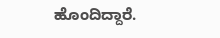ಹೊಂದಿದ್ದಾರೆ.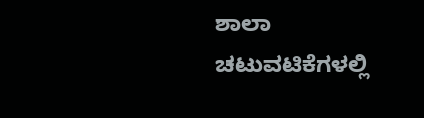ಶಾಲಾ ಚಟುವಟಿಕೆಗಳಲ್ಲಿ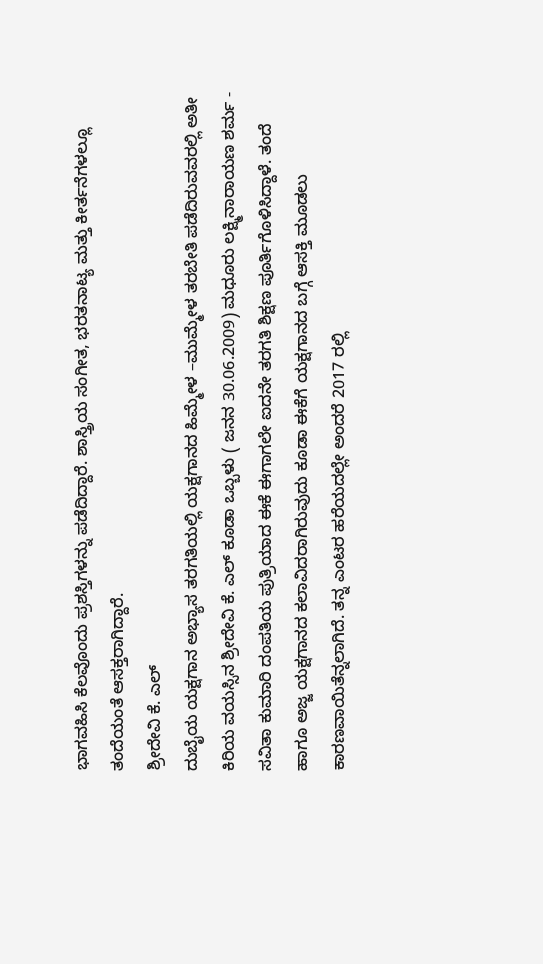ಭಾಗವಹಿಸಿ ಕೆಲವೊಂದು ಪ್ರಶಸ್ತಿಗಳನ್ನು ಪಡೆದಿದ್ದಾರೆ. ಶಾಸ್ತ್ರಿಯ ಸಂಗೀತ, ಭರತನಾಟ್ಯ ಮತ್ತು ಕೀರ್ತನೆಗಳಲ್ಲೂ ತಂದೆಯಂತೆ ಆಸಕ್ತರಾಗಿದ್ದಾರೆ.
ಶ್ರೀದೇವಿ ಕೆ. ಎಲ್
ದುಬೈಯ ಯಕ್ಷಗಾನ ಅಭ್ಯಾಸ ತರಗತಿಯಲ್ಲಿ ಯಕ್ಷಗಾನದ ಹಿಮ್ಮೇಳ –ಮುಮ್ಮೇಳ ತರಬೇತಿ ಪಡೆದಿರುವವರಲ್ಲಿ ಅತೀ ಕಿರಿಯ ವಯಸ್ಸಿನ ಶ್ರೀದೇವಿ ಕೆ. ಎಲ್ ಕೂಡಾ ಒಬ್ಬಳು ( ಜನನ 30.06.2009) ಮಧೂರು ಲಕ್ಷ್ಮಿನಾರಾಯಣ ಶರ್ಮ - ಸವಿತಾ ಕುಮಾರಿ ದಂಪತಿಯ ಪುತ್ರಿಯಾದ ಈಕೆ ಈಗಾಗಲೇ ಐದನೇ ತರಗತಿ ಶಿಕ್ಷಣ ಪೂರ್ತಿಗೊಳಿಸಿದ್ದಾಳೆ. ತಂದೆ ಹಾಗೂ ಅಜ್ಜ ಯಕ್ಷಗಾನದ ಕಲಾವಿದರಾಗಿರುವುದು ಕೂಡಾ ಈಕೆಗೆ ಯಕ್ಷಗಾನದ ಬಗ್ಗೆ ಆಸಕ್ತಿ ಮೂಡಲು ಕಾರಣವಾಯಿತೆನ್ನಲಾಗಿದೆ. ತನ್ನ ಎಂಟರ ಹರೆಯದಲ್ಲೇ ಅಂದರೆ 2017 ರಲ್ಲಿ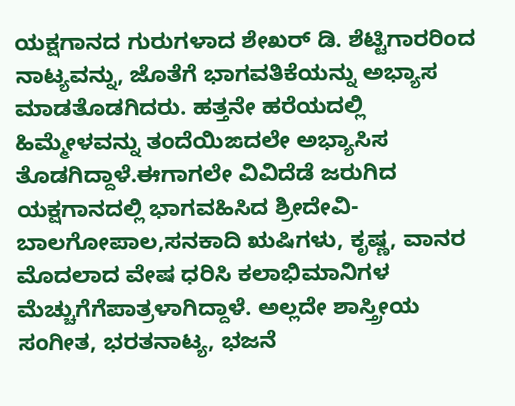ಯಕ್ಷಗಾನದ ಗುರುಗಳಾದ ಶೇಖರ್ ಡಿ. ಶೆಟ್ಟಿಗಾರರಿಂದ ನಾಟ್ಯವನ್ನು, ಜೊತೆಗೆ ಭಾಗವತಿಕೆಯನ್ನು ಅಭ್ಯಾಸ ಮಾಡತೊಡಗಿದರು. ಹತ್ತನೇ ಹರೆಯದಲ್ಲಿ ಹಿಮ್ಮೇಳವನ್ನು ತಂದೆಯಿಙದಲೇ ಅಭ್ಯಾಸಿಸ ತೊಡಗಿದ್ದಾಳೆ.ಈಗಾಗಲೇ ವಿವಿದೆಡೆ ಜರುಗಿದ ಯಕ್ಷಗಾನದಲ್ಲಿ ಭಾಗವಹಿಸಿದ ಶ್ರೀದೇವಿ- ಬಾಲಗೋಪಾಲ,ಸನಕಾದಿ ಋಷಿಗಳು, ಕೃಷ್ಣ, ವಾನರ ಮೊದಲಾದ ವೇಷ ಧರಿಸಿ ಕಲಾಭಿಮಾನಿಗಳ ಮೆಚ್ಚುಗೆಗೆಪಾತ್ರಳಾಗಿದ್ದಾಳೆ. ಅಲ್ಲದೇ ಶಾಸ್ತ್ರೀಯ ಸಂಗೀತ, ಭರತನಾಟ್ಯ, ಭಜನೆ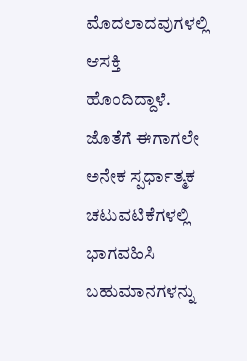ಮೊದಲಾದವುಗಳಲ್ಲಿ ಆಸಕ್ತಿ ಹೊಂದಿದ್ದಾಳೆ. ಜೊತೆಗೆ ಈಗಾಗಲೇ ಅನೇಕ ಸ್ಪರ್ಧಾತ್ಮಕ ಚಟುವಟಿಕೆಗಳಲ್ಲಿ ಭಾಗವಹಿಸಿ ಬಹುಮಾನಗಳನ್ನು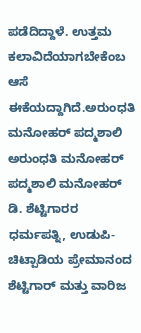ಪಡೆದಿದ್ದಾಳೆ. ಉತ್ತಮ ಕಲಾವಿದೆಯಾಗಬೇಕೆಂಬ ಆಸೆ ಈಕೆಯದ್ದಾಗಿದೆ.ಅರುಂಧತಿ ಮನೋಹರ್ ಪದ್ಮಶಾಲಿ
ಅರುಂಧತಿ ಮನೋಹರ್ ಪದ್ಮಶಾಲಿ ಮನೋಹರ್ ಡಿ. ಶೆಟ್ಟಿಗಾರರ ಧರ್ಮಪತ್ನಿ, ಉಡುಪಿ-ಚಿಟ್ಪಾಡಿಯ ಪ್ರೇಮಾನಂದ ಶೆಟ್ಟಿಗಾರ್ ಮತ್ತು ವಾರಿಜ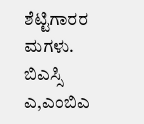ಶೆಟ್ಟಿಗಾರರ ಮಗಳು. ಬಿಎಸ್ಸಿ ಎ,ಎಂಬಿಎ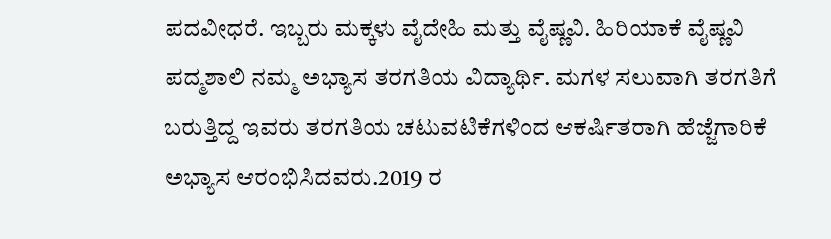ಪದವೀಧರೆ. ಇಬ್ಬರು ಮಕ್ಕಳು ವೈದೇಹಿ ಮತ್ತು ವೈಷ್ಣವಿ. ಹಿರಿಯಾಕೆ ವೈಷ್ಣವಿ ಪದ್ಮಶಾಲಿ ನಮ್ಮ ಅಭ್ಯಾಸ ತರಗತಿಯ ವಿದ್ಯಾರ್ಥಿ. ಮಗಳ ಸಲುವಾಗಿ ತರಗತಿಗೆ ಬರುತ್ತಿದ್ದ ಇವರು ತರಗತಿಯ ಚಟುವಟಿಕೆಗಳಿಂದ ಆಕರ್ಷಿತರಾಗಿ ಹೆಜ್ಜೆಗಾರಿಕೆ ಅಭ್ಯಾಸ ಆರಂಭಿಸಿದವರು.2019 ರ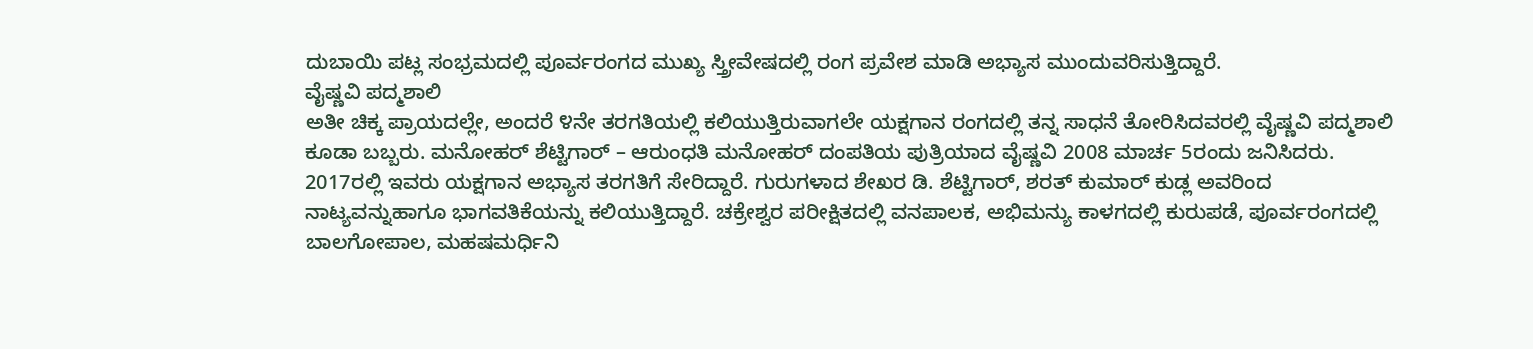ದುಬಾಯಿ ಪಟ್ಲ ಸಂಭ್ರಮದಲ್ಲಿ ಪೂರ್ವರಂಗದ ಮುಖ್ಯ ಸ್ತ್ರೀವೇಷದಲ್ಲಿ ರಂಗ ಪ್ರವೇಶ ಮಾಡಿ ಅಭ್ಯಾಸ ಮುಂದುವರಿಸುತ್ತಿದ್ದಾರೆ.
ವೈಷ್ಣವಿ ಪದ್ಮಶಾಲಿ
ಅತೀ ಚಿಕ್ಕ ಪ್ರಾಯದಲ್ಲೇ, ಅಂದರೆ ೪ನೇ ತರಗತಿಯಲ್ಲಿ ಕಲಿಯುತ್ತಿರುವಾಗಲೇ ಯಕ್ಷಗಾನ ರಂಗದಲ್ಲಿ ತನ್ನ ಸಾಧನೆ ತೋರಿಸಿದವರಲ್ಲಿ ವೈಷ್ಣವಿ ಪದ್ಮಶಾಲಿ ಕೂಡಾ ಬಬ್ಬರು. ಮನೋಹರ್ ಶೆಟ್ಟಿಗಾರ್ – ಆರುಂಧತಿ ಮನೋಹರ್ ದಂಪತಿಯ ಪುತ್ರಿಯಾದ ವೈಷ್ಣವಿ 2008 ಮಾರ್ಚ 5ರಂದು ಜನಿಸಿದರು. 2017ರಲ್ಲಿ ಇವರು ಯಕ್ಷಗಾನ ಅಭ್ಯಾಸ ತರಗತಿಗೆ ಸೇರಿದ್ದಾರೆ. ಗುರುಗಳಾದ ಶೇಖರ ಡಿ. ಶೆಟ್ಟಿಗಾರ್, ಶರತ್ ಕುಮಾರ್ ಕುಡ್ಲ ಅವರಿಂದ ನಾಟ್ಯವನ್ನುಹಾಗೂ ಭಾಗವತಿಕೆಯನ್ನು ಕಲಿಯುತ್ತಿದ್ದಾರೆ. ಚಕ್ರೇಶ್ವರ ಪರೀಕ್ಷಿತದಲ್ಲಿ ವನಪಾಲಕ, ಅಭಿಮನ್ಯು ಕಾಳಗದಲ್ಲಿ ಕುರುಪಡೆ, ಪೂರ್ವರಂಗದಲ್ಲಿ ಬಾಲಗೋಪಾಲ, ಮಹಷಮರ್ಧಿನಿ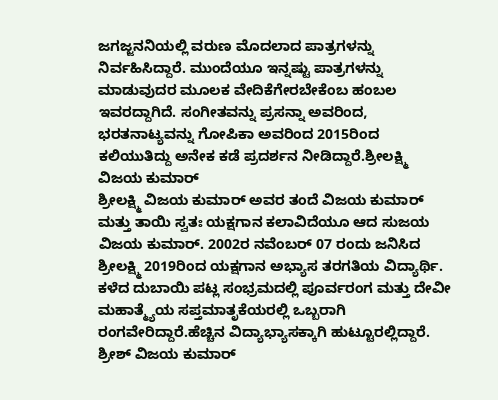ಜಗಜ್ಜನನಿಯಲ್ಲಿ ವರುಣ ಮೊದಲಾದ ಪಾತ್ರಗಳನ್ನು ನಿರ್ವಹಿಸಿದ್ದಾರೆ. ಮುಂದೆಯೂ ಇನ್ನಷ್ಟು ಪಾತ್ರಗಳನ್ನು ಮಾಡುವುದರ ಮೂಲಕ ವೇದಿಕೆಗೇರಬೇಕೆಂಬ ಹಂಬಲ ಇವರದ್ದಾಗಿದೆ. ಸಂಗೀತವನ್ನು ಪ್ರಸನ್ನಾ ಅವರಿಂದ, ಭರತನಾಟ್ಯವನ್ನು ಗೋಪಿಕಾ ಅವರಿಂದ 2015ರಿಂದ ಕಲಿಯುತಿದ್ದು ಅನೇಕ ಕಡೆ ಪ್ರದರ್ಶನ ನೀಡಿದ್ದಾರೆ.ಶ್ರೀಲಕ್ಷ್ಮಿ ವಿಜಯ ಕುಮಾರ್
ಶ್ರೀಲಕ್ಷ್ಮಿ ವಿಜಯ ಕುಮಾರ್ ಅವರ ತಂದೆ ವಿಜಯ ಕುಮಾರ್ ಮತ್ತು ತಾಯಿ ಸ್ವತಃ ಯಕ್ಷಗಾನ ಕಲಾವಿದೆಯೂ ಆದ ಸುಜಯ ವಿಜಯ ಕುಮಾರ್. 2002ರ ನವೆಂಬರ್ 07 ರಂದು ಜನಿಸಿದ ಶ್ರೀಲಕ್ಷ್ಮಿ 2019ರಿಂದ ಯಕ್ಷಗಾನ ಅಭ್ಯಾಸ ತರಗತಿಯ ವಿದ್ಯಾರ್ಥಿ. ಕಳೆದ ದುಬಾಯಿ ಪಟ್ಲ ಸಂಭ್ರಮದಲ್ಲಿ ಪೂರ್ವರಂಗ ಮತ್ತು ದೇವೀ ಮಹಾತ್ಮ್ಯೆಯ ಸಪ್ತಮಾತೃಕೆಯರಲ್ಲಿ ಒಬ್ಬರಾಗಿ ರಂಗವೇರಿದ್ದಾರೆ.ಹೆಚ್ಚಿನ ವಿದ್ಯಾಭ್ಯಾಸಕ್ಕಾಗಿ ಹುಟ್ಟೂರಲ್ಲಿದ್ದಾರೆ.
ಶ್ರೀಶ್ ವಿಜಯ ಕುಮಾರ್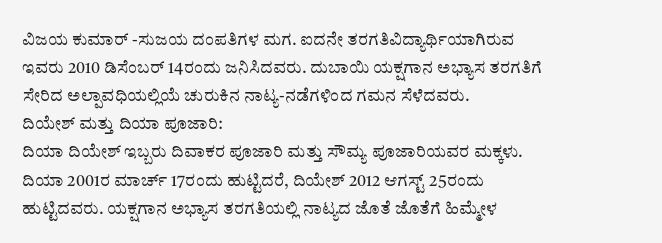ವಿಜಯ ಕುಮಾರ್ -ಸುಜಯ ದಂಪತಿಗಳ ಮಗ. ಐದನೇ ತರಗತಿವಿದ್ಯಾರ್ಥಿಯಾಗಿರುವ ಇವರು 2010 ಡಿಸೆಂಬರ್ 14ರಂದು ಜನಿಸಿದವರು. ದುಬಾಯಿ ಯಕ್ಷಗಾನ ಅಭ್ಯಾಸ ತರಗತಿಗೆ ಸೇರಿದ ಅಲ್ಪಾವಧಿಯಲ್ಲಿಯೆ ಚುರುಕಿನ ನಾಟ್ಯ-ನಡೆಗಳಿಂದ ಗಮನ ಸೆಳೆದವರು.
ದಿಯೇಶ್ ಮತ್ತು ದಿಯಾ ಪೂಜಾರಿ:
ದಿಯಾ ದಿಯೇಶ್ ಇಬ್ಬರು ದಿವಾಕರ ಪೂಜಾರಿ ಮತ್ತು ಸೌಮ್ಯ ಪೂಜಾರಿಯವರ ಮಕ್ಕಳು. ದಿಯಾ 2001ರ ಮಾರ್ಚ್ 17ರಂದು ಹುಟ್ಟಿದರೆ, ದಿಯೇಶ್ 2012 ಆಗಸ್ಟ್ 25ರಂದು ಹುಟ್ಟಿದವರು. ಯಕ್ಷಗಾನ ಅಭ್ಯಾಸ ತರಗತಿಯಲ್ಲಿ ನಾಟ್ಯದ ಜೊತೆ ಜೊತೆಗೆ ಹಿಮ್ಮೇಳ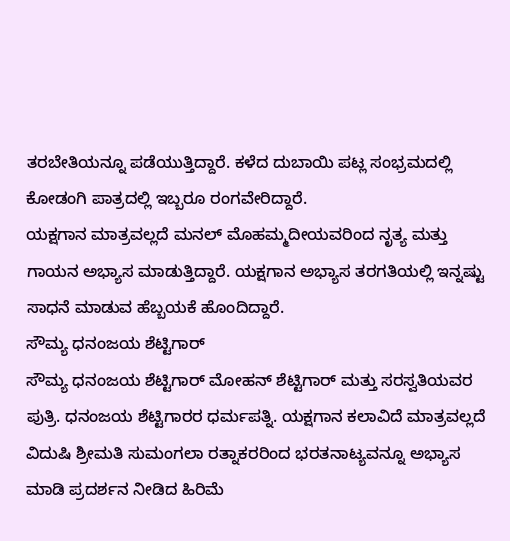ತರಬೇತಿಯನ್ನೂ ಪಡೆಯುತ್ತಿದ್ದಾರೆ. ಕಳೆದ ದುಬಾಯಿ ಪಟ್ಲ ಸಂಭ್ರಮದಲ್ಲಿ ಕೋಡಂಗಿ ಪಾತ್ರದಲ್ಲಿ ಇಬ್ಬರೂ ರಂಗವೇರಿದ್ದಾರೆ.
ಯಕ್ಷಗಾನ ಮಾತ್ರವಲ್ಲದೆ ಮನಲ್ ಮೊಹಮ್ಮದೀಯವರಿಂದ ನೃತ್ಯ ಮತ್ತು ಗಾಯನ ಅಭ್ಯಾಸ ಮಾಡುತ್ತಿದ್ದಾರೆ. ಯಕ್ಷಗಾನ ಅಭ್ಯಾಸ ತರಗತಿಯಲ್ಲಿ ಇನ್ನಷ್ಟು ಸಾಧನೆ ಮಾಡುವ ಹೆಬ್ಬಯಕೆ ಹೊಂದಿದ್ದಾರೆ.
ಸೌಮ್ಯ ಧನಂಜಯ ಶೆಟ್ಟಿಗಾರ್
ಸೌಮ್ಯ ಧನಂಜಯ ಶೆಟ್ಟಿಗಾರ್ ಮೋಹನ್ ಶೆಟ್ಟಿಗಾರ್ ಮತ್ತು ಸರಸ್ವತಿಯವರ ಪುತ್ರಿ. ಧನಂಜಯ ಶೆಟ್ಟಿಗಾರರ ಧರ್ಮಪತ್ನಿ. ಯಕ್ಷಗಾನ ಕಲಾವಿದೆ ಮಾತ್ರವಲ್ಲದೆ ವಿದುಷಿ ಶ್ರೀಮತಿ ಸುಮಂಗಲಾ ರತ್ನಾಕರರಿಂದ ಭರತನಾಟ್ಯವನ್ನೂ ಅಭ್ಯಾಸ ಮಾಡಿ ಪ್ರದರ್ಶನ ನೀಡಿದ ಹಿರಿಮೆ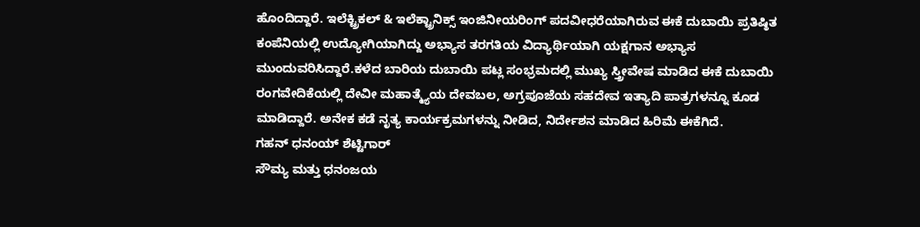ಹೊಂದಿದ್ದಾರೆ. ಇಲೆಕ್ಟ್ರಿಕಲ್ & ಇಲೆಕ್ಟ್ರಾನಿಕ್ಸ್ ಇಂಜಿನೀಯರಿಂಗ್ ಪದವೀಧರೆಯಾಗಿರುವ ಈಕೆ ದುಬಾಯಿ ಪ್ರತಿಷ್ಠಿತ ಕಂಪೆನಿಯಲ್ಲಿ ಉದ್ಯೋಗಿಯಾಗಿದ್ದು ಅಭ್ಯಾಸ ತರಗತಿಯ ವಿದ್ಯಾರ್ಥಿಯಾಗಿ ಯಕ್ಷಗಾನ ಅಭ್ಯಾಸ ಮುಂದುವರಿಸಿದ್ದಾರೆ.ಕಳೆದ ಬಾರಿಯ ದುಬಾಯಿ ಪಟ್ಲ ಸಂಭ್ರಮದಲ್ಲಿ ಮುಖ್ಯ ಸ್ತ್ರೀವೇಷ ಮಾಡಿದ ಈಕೆ ದುಬಾಯಿ ರಂಗವೇದಿಕೆಯಲ್ಲಿ ದೇವೀ ಮಹಾತ್ಮ್ಯೆಯ ದೇವಬಲ, ಅಗ್ರಪೂಜೆಯ ಸಹದೇವ ಇತ್ಯಾದಿ ಪಾತ್ರಗಳನ್ನೂ ಕೂಡ ಮಾಡಿದ್ದಾರೆ. ಅನೇಕ ಕಡೆ ನೃತ್ಯ ಕಾರ್ಯಕ್ರಮಗಳನ್ನು ನೀಡಿದ, ನಿರ್ದೇಶನ ಮಾಡಿದ ಹಿರಿಮೆ ಈಕೆಗಿದೆ.
ಗಹನ್ ಧನಂಯ್ ಶೆಟ್ಟಿಗಾರ್
ಸೌಮ್ಯ ಮತ್ತು ಧನಂಜಯ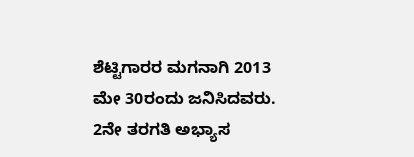ಶೆಟ್ಟಿಗಾರರ ಮಗನಾಗಿ 2013 ಮೇ 30ರಂದು ಜನಿಸಿದವರು. 2ನೇ ತರಗತಿ ಅಭ್ಯಾಸ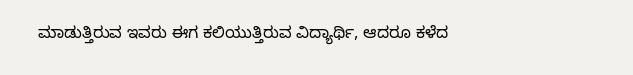ಮಾಡುತ್ತಿರುವ ಇವರು ಈಗ ಕಲಿಯುತ್ತಿರುವ ವಿದ್ಯಾರ್ಥಿ, ಆದರೂ ಕಳೆದ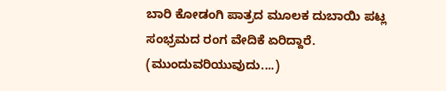ಬಾರಿ ಕೋಡಂಗಿ ಪಾತ್ರದ ಮೂಲಕ ದುಬಾಯಿ ಪಟ್ಲ ಸಂಭ್ರಮದ ರಂಗ ವೇದಿಕೆ ಏರಿದ್ದಾರೆ. (ಮುಂದುವರಿಯುವುದು....)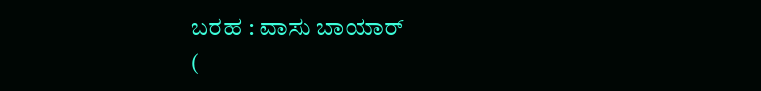ಬರಹ : ವಾಸು ಬಾಯಾರ್
(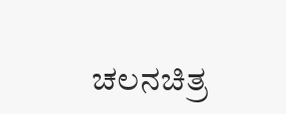ಚಲನಚಿತ್ರ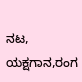ನಟ, ಯಕ್ಷಗಾನ,ರಂಗ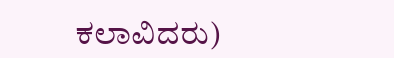ಕಲಾವಿದರು)